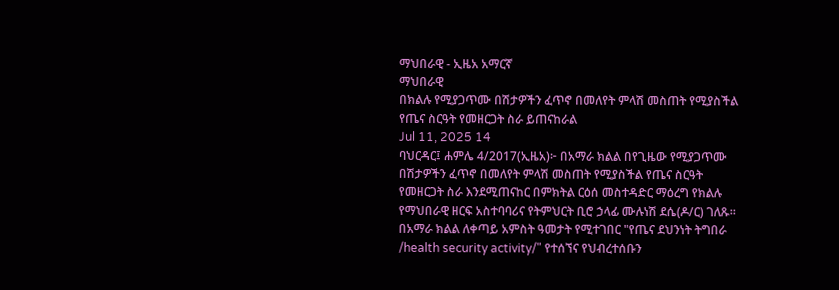ማህበራዊ - ኢዜአ አማርኛ
ማህበራዊ
በክልሉ የሚያጋጥሙ በሽታዎችን ፈጥኖ በመለየት ምላሽ መስጠት የሚያስችል የጤና ስርዓት የመዘርጋት ስራ ይጠናከራል
Jul 11, 2025 14
ባህርዳር፤ ሐምሌ 4/2017(ኢዜአ)፦ በአማራ ክልል በየጊዜው የሚያጋጥሙ በሽታዎችን ፈጥኖ በመለየት ምላሽ መስጠት የሚያስችል የጤና ስርዓት የመዘርጋት ስራ እንደሚጠናከር በምክትል ርዕሰ መስተዳድር ማዕረግ የክልሉ የማህበራዊ ዘርፍ አስተባባሪና የትምህርት ቢሮ ኃላፊ ሙሉነሽ ደሴ(ዶ/ር) ገለጹ። በአማራ ክልል ለቀጣይ አምስት ዓመታት የሚተገበር "የጤና ደህንነት ትግበራ /health security activity/" የተሰኘና የህብረተሰቡን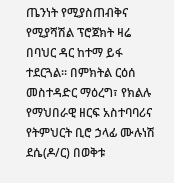ጤንነት የሚያስጠብቅና የሚያሻሽል ፕሮጀክት ዛሬ በባህር ዳር ከተማ ይፋ ተደርጓል። በምክትል ርዕሰ መስተዳድር ማዕረግ፣ የክልሉ የማህበራዊ ዘርፍ አስተባባሪና የትምህርት ቢሮ ኃላፊ ሙሉነሽ ደሴ(ዶ/ር) በወቅቱ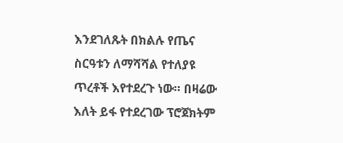እንደገለጹት በክልሉ የጤና ስርዓቱን ለማሻሻል የተለያዩ ጥረቶች እየተደረጉ ነው። በዛሬው እለት ይፋ የተደረገው ፕሮጀክትም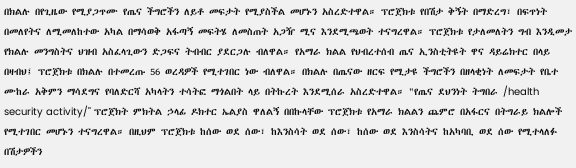በክልሉ በየጊዜው የሚያጋጥሙ የጤና ችግሮችን ለይቶ መፍታት የሚያስችል መሆኑን አስረድተዋል። ፕሮጀክቱ የበሽታ ቅኝት በማድረግ፣ በፍጥነት በመለየትና ለሚመለከተው አካል በማሳወቅ አፋጣኝ መፍትሄ ለመስጠት አጋዥ ሚና እንደሚጫወት ተናግረዋል። ፕሮጀክቱ የታለመለትን ግብ እንዲመታ የክልሉ መንግስትና ህዝብ አስፈላጊውን ድጋፍና ትብብር ያደርጋሉ ብለዋል። የአማራ ክልል የህብረተሰብ ጤና ኢንስቲትዩት ዋና ዳይሬክተር በላይ በዛብህ፤ ፕሮጀክቱ በክልሉ በተመረጡ 56 ወረዳዎች የሚተገበር ነው ብለዋል። በክልሉ በጤናው ዘርፍ የሚታዩ ችግሮችን በዘላቂነት ለመፍታት የቤተ ሙከራ አቅምን ማሳደግና የባለድርሻ አካላትን ተሳትፎ ማጎልበት ላይ በትኩረት እንደሚሰራ አስረድተዋል። "የጤና ደህንነት ትግበራ /health security activity/" ፕሮጀክት ምክትል ኃላፊ ዶክተር ኤልያስ ዋለልኝ በበኩላቸው ፕሮጀክቱ የአማራ ክልልን ጨምሮ በአፋርና በትግራይ ክልሎች የሚተገበር መሆኑን ተናግረዋል። በዚህም ፕሮጀክቱ ከሰው ወደ ሰው፣ ከእንስሳት ወደ ሰው፣ ከሰው ወደ እንስሳትና ከአካባቢ ወደ ሰው የሚተላለፉ በሽታዎችን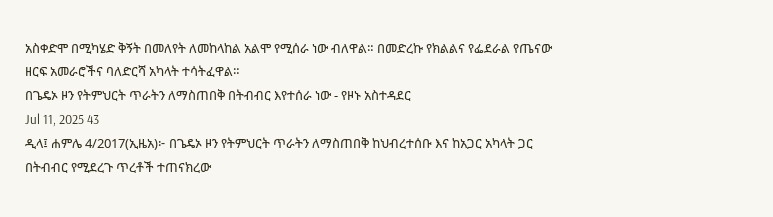አስቀድሞ በሚካሄድ ቅኝት በመለየት ለመከላከል አልሞ የሚሰራ ነው ብለዋል። በመድረኩ የክልልና የፌደራል የጤናው ዘርፍ አመራሮችና ባለድርሻ አካላት ተሳትፈዋል።
በጌዴኦ ዞን የትምህርት ጥራትን ለማስጠበቅ በትብብር እየተሰራ ነው - የዞኑ አስተዳደር
Jul 11, 2025 43
ዲላ፤ ሐምሌ 4/2017(ኢዜአ)፦ በጌዴኦ ዞን የትምህርት ጥራትን ለማስጠበቅ ከህብረተሰቡ እና ከአጋር አካላት ጋር በትብብር የሚደረጉ ጥረቶች ተጠናክረው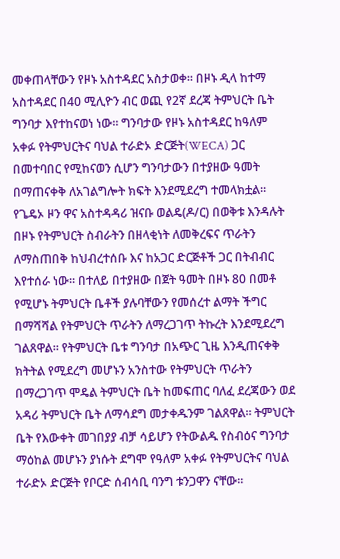መቀጠላቸውን የዞኑ አስተዳደር አስታወቀ። በዞኑ ዲላ ከተማ አስተዳደር በ40 ሚሊዮን ብር ወጪ የ2ኛ ደረጃ ትምህርት ቤት ግንባታ እየተከናወነ ነው። ግንባታው የዞኑ አስተዳደር ከዓለም አቀፉ የትምህርትና ባህል ተራድኦ ድርጅት(WECA) ጋር በመተባበር የሚከናወን ሲሆን ግንባታውን በተያዘው ዓመት በማጠናቀቅ ለአገልግሎት ክፍት እንደሚደረግ ተመላክቷል። የጌዴኦ ዞን ዋና አስተዳዳሪ ዝናቡ ወልዴ(ዶ/ር) በወቅቱ እንዳሉት በዞኑ የትምህርት ስብራትን በዘላቂነት ለመቅረፍና ጥራትን ለማስጠበቅ ከህብረተሰቡ እና ከአጋር ድርጅቶች ጋር በትብብር እየተሰራ ነው። በተለይ በተያዘው በጀት ዓመት በዞኑ 80 በመቶ የሚሆኑ ትምህርት ቤቶች ያሉባቸውን የመሰረተ ልማት ችግር በማሻሻል የትምህርት ጥራትን ለማረጋገጥ ትኩረት እንደሚደረግ ገልጸዋል። የትምህርት ቤቱ ግንባታ በአጭር ጊዜ እንዲጠናቀቅ ክትትል የሚደረግ መሆኑን አንስተው የትምህርት ጥራትን በማረጋገጥ ሞዴል ትምህርት ቤት ከመፍጠር ባለፈ ደረጃውን ወደ አዳሪ ትምህርት ቤት ለማሳደግ መታቀዱንም ገልጸዋል። ትምህርት ቤት የእውቀት መገበያያ ብቻ ሳይሆን የትውልዱ የስብዕና ግንባታ ማዕከል መሆኑን ያነሱት ደግሞ የዓለም አቀፉ የትምህርትና ባህል ተራድኦ ድርጅት የቦርድ ሰብሳቢ ባንግ ቱንጋዋን ናቸው።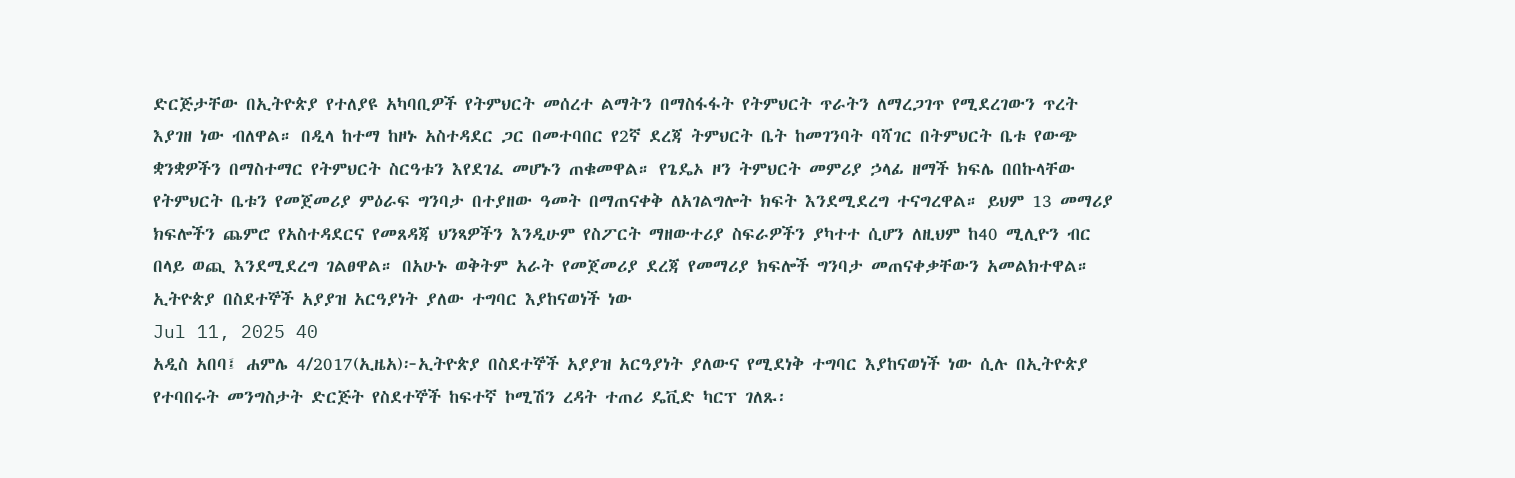ድርጅታቸው በኢትዮጵያ የተለያዩ አካባቢዎች የትምህርት መሰረተ ልማትን በማስፋፋት የትምህርት ጥራትን ለማረጋገጥ የሚደረገውን ጥረት እያገዘ ነው ብለዋል። በዲላ ከተማ ከዞኑ አስተዳደር ጋር በመተባበር የ2ኛ ደረጃ ትምህርት ቤት ከመገንባት ባሻገር በትምህርት ቤቱ የውጭ ቋንቋዎችን በማስተማር የትምህርት ስርዓቱን እየደገፈ መሆኑን ጠቁመዋል። የጌዴኦ ዞን ትምህርት መምሪያ ኃላፊ ዘማች ክፍሌ በበኩላቸው የትምህርት ቤቱን የመጀመሪያ ምዕራፍ ግንባታ በተያዘው ዓመት በማጠናቀቅ ለአገልግሎት ክፍት እንደሚደረግ ተናግረዋል። ይህም 13 መማሪያ ክፍሎችን ጨምሮ የአስተዳደርና የመጸዳጃ ህንጻዎችን እንዲሁም የስፖርት ማዘውተሪያ ስፍራዎችን ያካተተ ሲሆን ለዚህም ከ40 ሚሊዮን ብር በላይ ወጪ እንደሚደረግ ገልፀዋል። በአሁኑ ወቅትም አራት የመጀመሪያ ደረጃ የመማሪያ ክፍሎች ግንባታ መጠናቀቃቸውን አመልክተዋል።
ኢትዮጵያ በስደተኞች አያያዝ አርዓያነት ያለው ተግባር እያከናወነች ነው
Jul 11, 2025 40
አዲስ አበባ፤ ሐምሌ 4/2017(ኢዜአ)፦ኢትዮጵያ በስደተኞች አያያዝ አርዓያነት ያለውና የሚደነቅ ተግባር እያከናወነች ነው ሲሉ በኢትዮጵያ የተባበሩት መንግስታት ድርጅት የስደተኞች ከፍተኛ ኮሚሽን ረዳት ተጠሪ ዴቪድ ካርፕ ገለጹ፡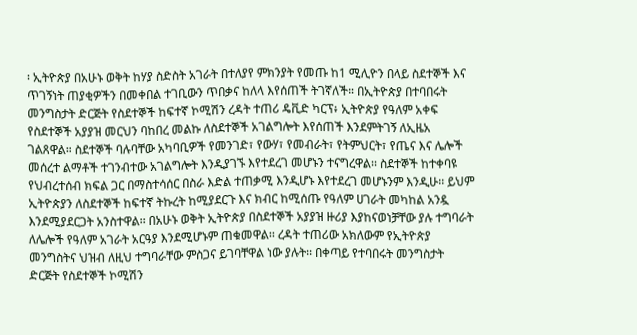፡ ኢትዮጵያ በአሁኑ ወቅት ከሃያ ስድስት አገራት በተለያየ ምክንያት የመጡ ከ1 ሚሊዮን በላይ ስደተኞች እና ጥገኝነት ጠያቂዎችን በመቀበል ተገቢውን ጥበቃና ከለላ እየሰጠች ትገኛለች። በኢትዮጵያ በተባበሩት መንግስታት ድርጅት የስደተኞች ከፍተኛ ኮሚሽን ረዳት ተጠሪ ዴቪድ ካርፕ፥ ኢትዮጵያ የዓለም አቀፍ የስደተኞች አያያዝ መርህን ባከበረ መልኩ ለስደተኞች አገልግሎት እየሰጠች እንደምትገኝ ለኢዜአ ገልጸዋል። ስደተኞች ባሉባቸው አካባቢዎች የመንገድ፣ የውሃ፣ የመብራት፣ የትምህርት፣ የጤና እና ሌሎች መሰረተ ልማቶች ተገንብተው አገልግሎት እንዲያገኙ እየተደረገ መሆኑን ተናግረዋል፡፡ ስደተኞች ከተቀባዩ የህብረተሰብ ክፍል ጋር በማስተሳሰር በስራ እድል ተጠቃሚ እንዲሆኑ እየተደረገ መሆኑንም እንዲሁ፡፡ ይህም ኢትዮጵያን ለስደተኞች ከፍተኛ ትኩረት ከሚያደርጉ እና ክብር ከሚሰጡ የዓለም ሀገራት መካከል አንዷ እንደሚያደርጋት አንስተዋል፡፡ በአሁኑ ወቅት ኢትዮጵያ በስደተኞች አያያዝ ዙሪያ እያከናወነቻቸው ያሉ ተግባራት ለሌሎች የዓለም አገራት አርዓያ እንደሚሆኑም ጠቁመዋል፡፡ ረዳት ተጠሪው አክለውም የኢትዮጵያ መንግስትና ህዝብ ለዚህ ተግባራቸው ምስጋና ይገባቸዋል ነው ያሉት፡፡ በቀጣይ የተባበሩት መንግስታት ድርጅት የስደተኞች ኮሚሽን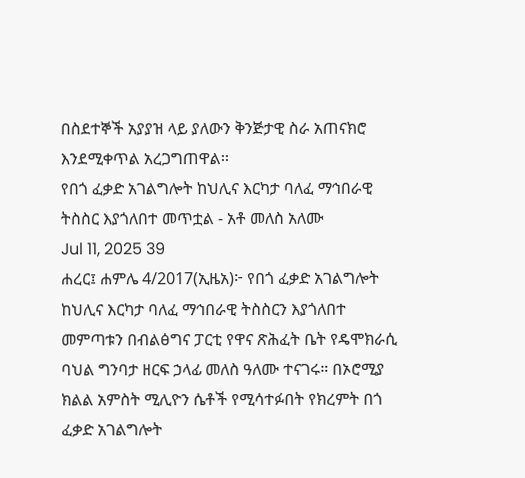በስደተኞች አያያዝ ላይ ያለውን ቅንጅታዊ ስራ አጠናክሮ እንደሚቀጥል አረጋግጠዋል፡፡
የበጎ ፈቃድ አገልግሎት ከህሊና እርካታ ባለፈ ማኅበራዊ ትስስር እያጎለበተ መጥቷል - አቶ መለስ አለሙ
Jul 11, 2025 39
ሐረር፤ ሐምሌ 4/2017(ኢዜአ)፦ የበጎ ፈቃድ አገልግሎት ከህሊና እርካታ ባለፈ ማኅበራዊ ትስስርን እያጎለበተ መምጣቱን በብልፅግና ፓርቲ የዋና ጽሕፈት ቤት የዴሞክራሲ ባህል ግንባታ ዘርፍ ኃላፊ መለስ ዓለሙ ተናገሩ። በኦሮሚያ ክልል አምስት ሚሊዮን ሴቶች የሚሳተፉበት የክረምት በጎ ፈቃድ አገልግሎት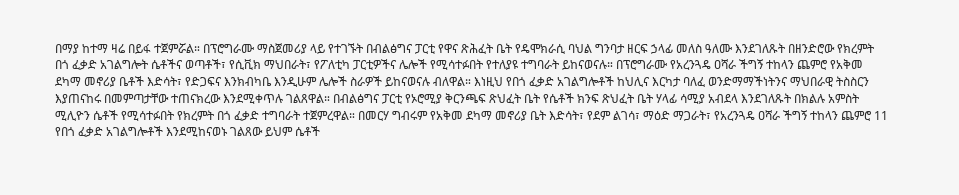በማያ ከተማ ዛሬ በይፋ ተጀምሯል። በፕሮግራሙ ማስጀመሪያ ላይ የተገኙት በብልፅግና ፓርቲ የዋና ጽሕፈት ቤት የዴሞክራሲ ባህል ግንባታ ዘርፍ ኃላፊ መለስ ዓለሙ እንደገለጹት በዘንድሮው የክረምት በጎ ፈቃድ አገልግሎት ሴቶችና ወጣቶች፣ የሲቪክ ማህበራት፣ የፖለቲካ ፓርቲዎችና ሌሎች የሚሳተፉበት የተለያዩ ተግባራት ይከናወናሉ። በፕሮግራሙ የአረንጓዴ ዐሻራ ችግኝ ተከላን ጨምሮ የአቅመ ደካማ መኖሪያ ቤቶች እድሳት፣ የድጋፍና እንክብካቤ እንዲሁም ሌሎች ስራዎች ይከናወናሉ ብለዋል። እነዚህ የበጎ ፈቃድ አገልግሎቶች ከህሊና እርካታ ባለፈ ወንድማማችነትንና ማህበራዊ ትስስርን እያጠናከሩ በመምጣታቸው ተጠናክረው እንደሚቀጥሉ ገልጸዋል። በብልፅግና ፓርቲ የኦሮሚያ ቅርንጫፍ ጽህፈት ቤት የሴቶች ክንፍ ጽህፈት ቤት ሃላፊ ሳሚያ አብደላ እንደገለጹት በክልሉ አምስት ሚሊዮን ሴቶች የሚሳተፉበት የክረምት በጎ ፈቃድ ተግባራት ተጀምረዋል። በመርሃ ግብሩም የአቅመ ደካማ መኖሪያ ቤት እድሳት፣ የደም ልገሳ፣ ማዕድ ማጋራት፣ የአረንጓዴ ዐሻራ ችግኝ ተከላን ጨምሮ 11 የበጎ ፈቃድ አገልግሎቶች እንደሚከናወኑ ገልጸው ይህም ሴቶች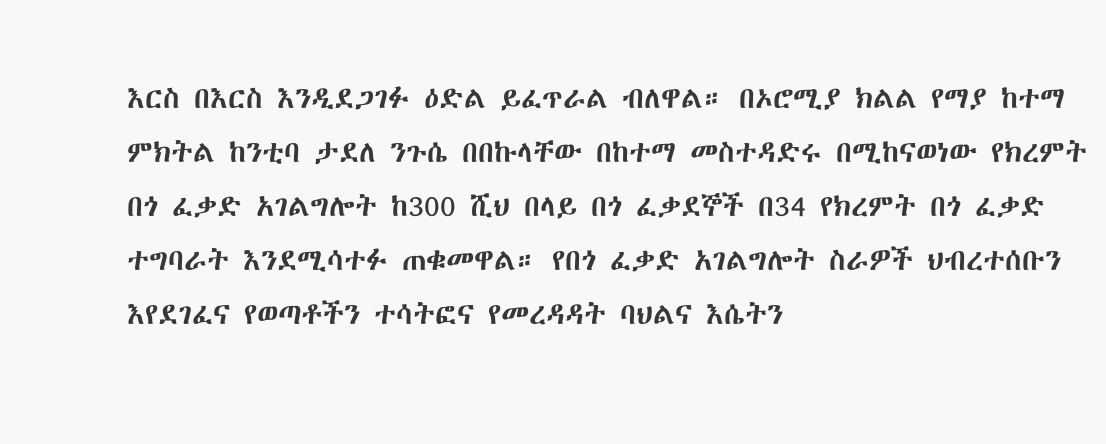እርስ በእርስ እንዲደጋገፉ ዕድል ይፈጥራል ብለዋል። በኦሮሚያ ክልል የማያ ከተማ ምክትል ከንቲባ ታደለ ንጉሴ በበኩላቸው በከተማ መስተዳድሩ በሚከናወነው የክረምት በጎ ፈቃድ አገልግሎት ከ300 ሺህ በላይ በጎ ፈቃደኞች በ34 የክረምት በጎ ፈቃድ ተግባራት እንደሚሳተፉ ጠቁመዋል። የበጎ ፈቃድ አገልግሎት ስራዎች ህብረተሰቡን እየደገፈና የወጣቶችን ተሳትፎና የመረዳዳት ባህልና እሴትን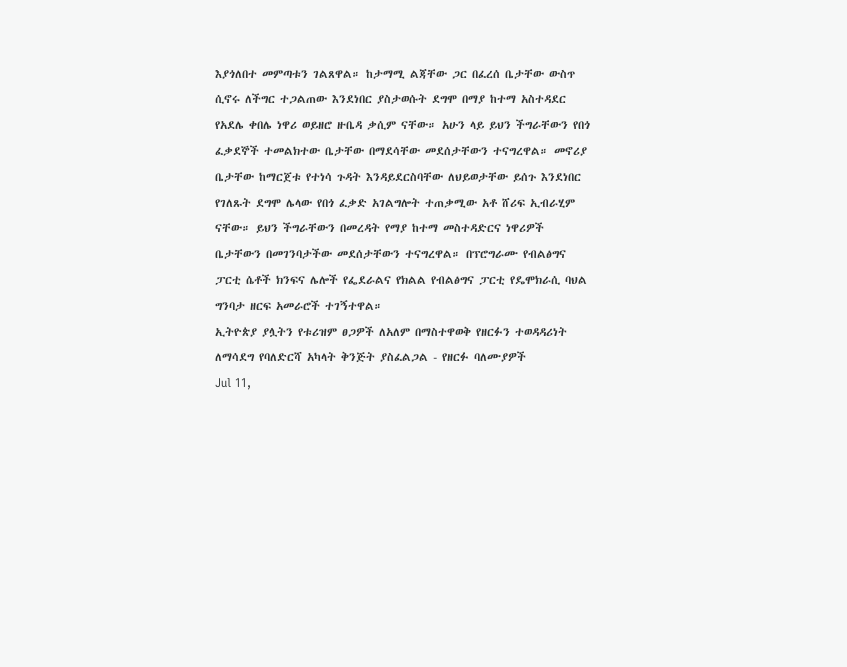እያጎለበተ መምጣቱን ገልጸዋል። ከታማሚ ልጃቸው ጋር በፈረሰ ቤታቸው ውስጥ ሲኖሩ ለችግር ተጋልጠው እንደነበር ያስታወሱት ደግሞ በማያ ከተማ አስተዳደር የአደሌ ቀበሌ ነዋሪ ወይዘሮ ዙቤዳ ቃሲም ናቸው። አሁን ላይ ይህን ችግራቸውን የበጎ ፈቃደኞች ተመልክተው ቤታቸው በማደሳቸው መደሰታቸውን ተናግረዋል። መኖሪያ ቤታቸው ከማርጀቱ የተነሳ ጉዳት እንዳይደርስባቸው ለህይወታቸው ይሰጉ እንደነበር የገለጹት ደግሞ ሌላው የበጎ ፈቃድ አገልግሎት ተጠቃሚው አቶ ሸሪፍ ኢብራሂም ናቸው። ይህን ችግራቸውን በመረዳት የማያ ከተማ መስተዳድርና ነዋሪዎች ቤታቸውን በመገንባታችው መደሰታቸውን ተናግረዋል። በፕሮግራሙ የብልፅግና ፓርቲ ሴቶች ክንፍና ሌሎች የፌደራልና የክልል የብልፅግና ፓርቲ የዴሞክራሲ ባህል ግንባታ ዘርፍ አመራሮች ተገኝተዋል።
ኢትዮጵያ ያሏትን የቱሪዝም ፀጋዎች ለአለም በማስተዋወቅ የዘርፉን ተወዳዳሪነት ለማሳደግ የባለድርሻ አካላት ቅንጅት ያስፈልጋል - የዘርፉ ባለሙያዎች
Jul 11,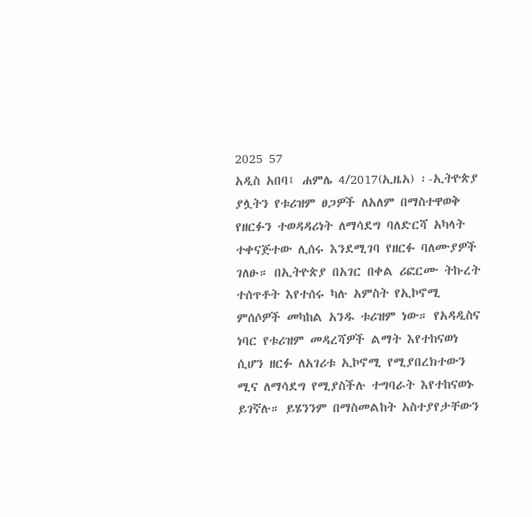2025 57
አዲስ አበባ፤ ሐምሌ 4/2017(ኢዜአ) ፡-ኢትዮጵያ ያሏትን የቱሪዝም ፀጋዎች ለአለም በማስተዋወቅ የዘርፉን ተወዳዳሪነት ለማሳደግ ባለድርሻ አካላት ተቀናጅተው ሊሰሩ እንደሚገባ የዘርፉ ባለሙያዎች ገለፁ። በኢትዮጵያ በአገር በቀል ሪፎርሙ ትኩረት ተሰጥቶት እየተሰሩ ካሉ አምስት የኢኮኖሚ ምሰሶዎች መካከል አንዱ ቱሪዝም ነው። የአዳዲስና ነባር የቱሪዝም መዳረሻዎች ልማት እየተከናወነ ሲሆን ዘርፉ ለአገሪቱ ኢኮኖሚ የሚያበረክተውን ሚና ለማሳደግ የሚያስችሉ ተግባራት እየተከናወኑ ይገኛሉ። ይሄንንም በማስመልከት አስተያየታቸውን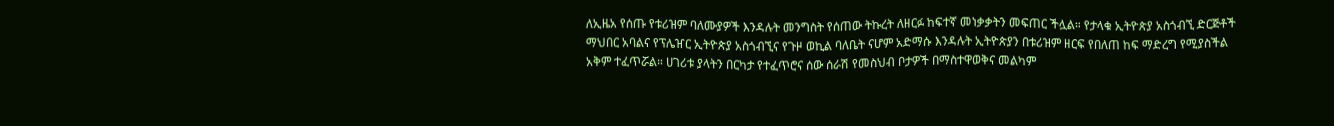ለኢዜአ የሰጡ የቱሪዝም ባለሙያዎች እንዳሉት መንግስት የሰጠው ትኩረት ለዘርፉ ከፍተኛ መነቃቃትን መፍጠር ችሏል። የታላቁ ኢትዮጵያ አስጎብኚ ድርጅቶች ማህበር አባልና የፕሌዠር ኢትዮጵያ አስጎብኚና የጉዞ ወኪል ባለቤት ናሆም አድማሱ እንዳሉት ኢትዮጵያን በቱሪዝም ዘርፍ የበለጠ ከፍ ማድረግ የሚያስችል አቅም ተፈጥሯል። ሀገሪቱ ያላትን በርካታ የተፈጥሮና ሰው ሰራሽ የመስህብ ቦታዎች በማስተዋወቅና መልካም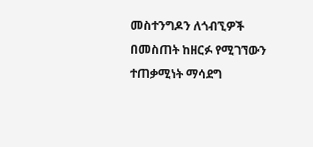መስተንግዶን ለጎብኚዎች በመስጠት ከዘርፉ የሚገኘውን ተጠቃሚነት ማሳደግ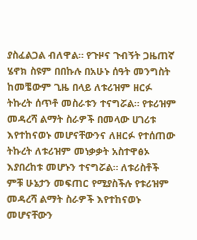ያስፈልጋል ብለዋል። የጉዞና ጉብኝት ጋዜጠኛ ሄኖክ ስዩም በበኩሉ በአሁኑ ሰዓት መንግስት ከመቼውም ጊዜ በላይ ለቱሪዝም ዘርፉ ትኩረት ሰጥቶ መስራቱን ተናግሯል። የቱሪዝም መዳረሻ ልማት ስራዎች በመላው ሀገሪቱ እየተከናወኑ መሆናቸውንና ለዘርፉ የተሰጠው ትኩረት ለቱሪዝም መነቃቃት አስተዋፅኦ እያበረከቱ መሆኑን ተናግሯል። ለቱሪስቶች ምቹ ሁኔታን መፍጠር የሚያስችሉ የቱሪዝም መዳረሻ ልማት ስራዎች እየተከናወኑ መሆናቸውን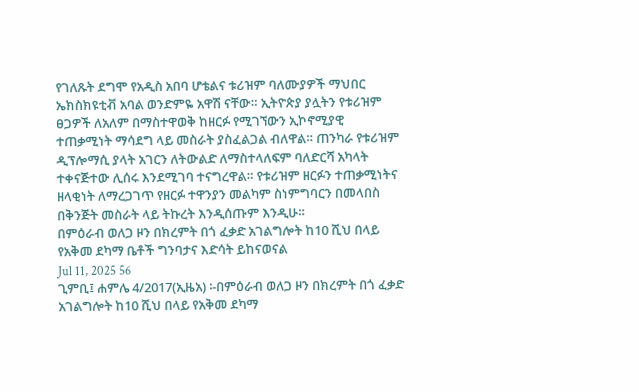የገለጹት ደግሞ የአዲስ አበባ ሆቴልና ቱሪዝም ባለሙያዎች ማህበር ኤክስክዩቲቭ አባል ወንድምዬ አዋሽ ናቸው። ኢትዮጵያ ያሏትን የቱሪዝም ፀጋዎች ለአለም በማስተዋወቅ ከዘርፉ የሚገኘውን ኢኮኖሚያዊ ተጠቃሚነት ማሳደግ ላይ መስራት ያስፈልጋል ብለዋል። ጠንካራ የቱሪዝም ዲፕሎማሲ ያላት አገርን ለትውልድ ለማስተላለፍም ባለድርሻ አካላት ተቀናጅተው ሊሰሩ እንደሚገባ ተናግረዋል። የቱሪዝም ዘርፉን ተጠቃሚነትና ዘላቂነት ለማረጋገጥ የዘርፉ ተዋንያን መልካም ስነምግባርን በመላበስ በቅንጅት መስራት ላይ ትኩረት እንዲሰጡም እንዲሁ።
በምዕራብ ወለጋ ዞን በክረምት በጎ ፈቃድ አገልግሎት ከ10 ሺህ በላይ የአቅመ ደካማ ቤቶች ግንባታና እድሳት ይከናወናል
Jul 11, 2025 56
ጊምቢ፤ ሐምሌ 4/2017(ኢዜአ) ፡-በምዕራብ ወለጋ ዞን በክረምት በጎ ፈቃድ አገልግሎት ከ10 ሺህ በላይ የአቅመ ደካማ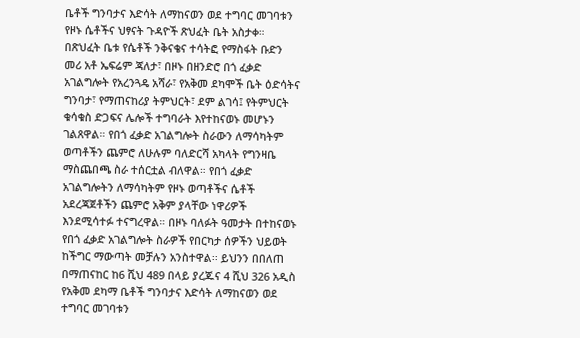ቤቶች ግንባታና እድሳት ለማከናወን ወደ ተግባር መገባቱን የዞኑ ሴቶችና ህፃናት ጉዳዮች ጽህፈት ቤት አስታቀ። በጽህፈት ቤቱ የሴቶች ንቅናቄና ተሳትፎ የማስፋት ቡድን መሪ አቶ ኤፍሬም ጃለታ፣ በዞኑ በዘንድሮ በጎ ፈቃድ አገልግሎት የአረንጓዴ አሻራ፣ የአቅመ ደካሞች ቤት ዕድሳትና ግንባታ፣ የማጠናከሪያ ትምህርት፣ ደም ልገሳ፤ የትምህርት ቁሳቁስ ድጋፍና ሌሎች ተግባራት እየተከናወኑ መሆኑን ገልጸዋል። የበጎ ፈቃድ አገልግሎት ስራውን ለማሳካትም ወጣቶችን ጨምሮ ለሁሉም ባለድርሻ አካላት የግንዛቤ ማስጨበጫ ስራ ተሰርቷል ብለዋል። የበጎ ፈቃድ አገልግሎትን ለማሳካትም የዞኑ ወጣቶችና ሴቶች አደረጃጀቶችን ጨምሮ አቅም ያላቸው ነዋሪዎች እንደሚሳተፉ ተናግረዋል። በዞኑ ባለፉት ዓመታት በተከናወኑ የበጎ ፈቃድ አገልግሎት ስራዎች የበርካታ ሰዎችን ህይወት ከችግር ማውጣት መቻሉን አንስተዋል፡፡ ይህንን በበለጠ በማጠናከር ከ6 ሺህ 489 በላይ ያረጁና 4 ሺህ 326 አዲስ የአቅመ ደካማ ቤቶች ግንባታና እድሳት ለማከናወን ወደ ተግባር መገባቱን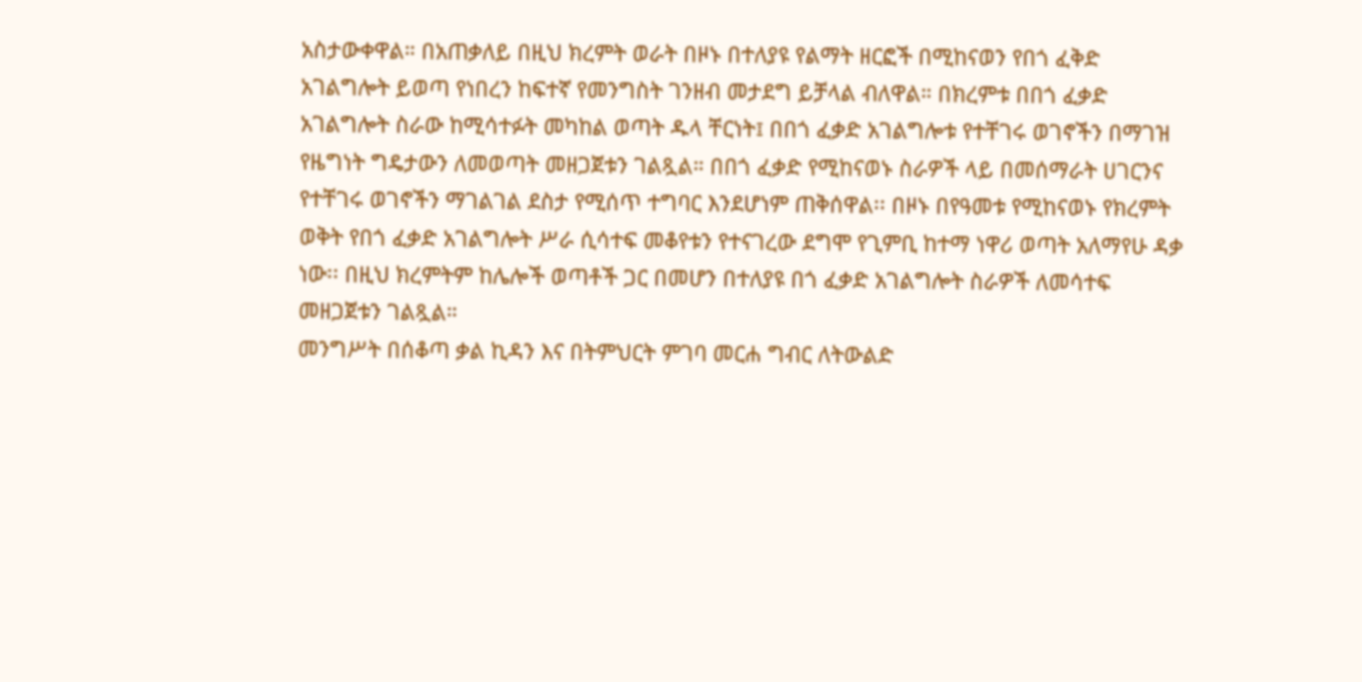አስታውቀዋል። በአጠቃለይ በዚህ ክረምት ወራት በዞኑ በተለያዩ የልማት ዘርፎች በሚከናወን የበጎ ፈቅድ አገልግሎት ይወጣ የነበረን ከፍተኛ የመንግስት ገንዘብ መታደግ ይቻላል ብለዋል። በክረምቱ በበጎ ፈቃድ አገልግሎት ስራው ከሚሳተፉት መካከል ወጣት ዱላ ቸርነት፤ በበጎ ፈቃድ አገልግሎቱ የተቸገሩ ወገኖችን በማገዝ የዜግነት ግዴታውን ለመወጣት መዘጋጀቱን ገልጿል። በበጎ ፈቃድ የሚከናወኑ ስራዎች ላይ በመሰማራት ሀገርንና የተቸገሩ ወገኖችን ማገልገል ደስታ የሚሰጥ ተግባር እንደሆነም ጠቅሰዋል፡፡ በዞኑ በየዓመቱ የሚከናወኑ የክረምት ወቅት የበጎ ፈቃድ አገልግሎት ሥራ ሲሳተፍ መቆየቱን የተናገረው ደግሞ የጊምቢ ከተማ ነዋሪ ወጣት አለማየሁ ዳቃ ነው፡፡ በዚህ ክረምትም ከሌሎች ወጣቶች ጋር በመሆን በተለያዩ በጎ ፈቃድ አገልግሎት ስራዎች ለመሳተፍ መዘጋጀቱን ገልጿል።
መንግሥት በሰቆጣ ቃል ኪዳን እና በትምህርት ምገባ መርሐ ግብር ለትውልድ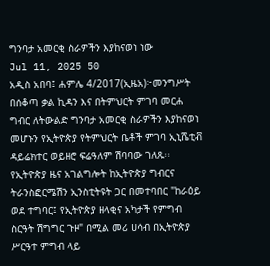ግንባታ አመርቂ ስራዎችን እያከናወነ ነው
Jul 11, 2025 50
አዲስ አበባ፤ ሐምሌ 4/2017(ኢዜአ)፦መንግሥት በሰቆጣ ቃል ኪዳን እና በትምህርት ምገባ መርሐ ግብር ለትውልድ ግንባታ አመርቂ ስራዎችን እያከናወነ መሆኑን የኢትዮጵያ የትምህርት ቤቶች ምገባ ኢኒሼቲቭ ዳይሬክተር ወይዘሮ ፍሬዓለም ሽባባው ገለጹ፡፡ የኢትዮጵያ ዜና አገልግሎት ከኢትዮጵያ ግብርና ትራንስፎርሜሽን ኢንስቲትዩት ጋር በመተባበር "ከራዕይ ወደ ተግባር፤ የኢትዮጵያ ዘላቂና አካታች የምግብ ስርዓት ሽግግር ጉዞ" በሚል መሪ ሀሳብ በኢትዮጵያ ሥርዓተ ምግብ ላይ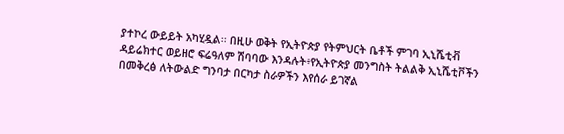ያተኮረ ውይይት አካሂዷል፡፡ በዚሁ ወቅት የኢትዮጵያ የትምህርት ቤቶች ምገባ ኢኒሼቲቭ ዳይሬክተር ወይዘሮ ፍሬዓለም ሽባባው እንዳሉት፥የኢትዮጵያ መንግስት ትልልቅ ኢኒሼቲቮችን በመቅረፅ ለትውልድ ግንባታ በርካታ ስራዎችን እየሰራ ይገኛል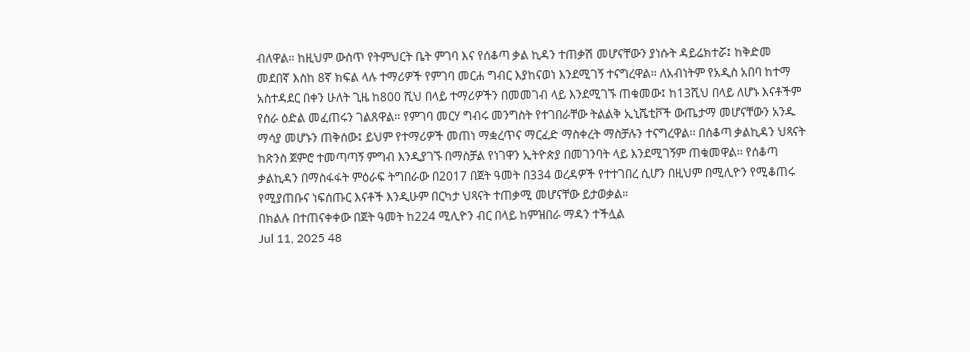ብለዋል። ከዚህም ውስጥ የትምህርት ቤት ምገባ እና የሰቆጣ ቃል ኪዳን ተጠቃሽ መሆናቸውን ያነሱት ዳይሬክተሯ፤ ከቅድመ መደበኛ እስከ 8ኛ ክፍል ላሉ ተማሪዎች የምገባ መርሐ ግብር እያከናወነ እንደሚገኝ ተናግረዋል፡፡ ለአብነትም የአዲስ አበባ ከተማ አስተዳደር በቀን ሁለት ጊዜ ከ800 ሺህ በላይ ተማሪዎችን በመመገብ ላይ እንደሚገኙ ጠቁመው፤ ከ13ሺህ በላይ ለሆኑ እናቶችም የስራ ዕድል መፈጠሩን ገልጸዋል፡፡ የምገባ መርሃ ግብሩ መንግስት የተገበራቸው ትልልቅ ኢኒሼቲቮች ውጤታማ መሆናቸውን አንዱ ማሳያ መሆኑን ጠቅሰው፤ ይህም የተማሪዎች መጠነ ማቋረጥና ማርፈድ ማስቀረት ማስቻሉን ተናግረዋል፡፡ በሰቆጣ ቃልኪዳን ህጻናት ከጽንስ ጀምሮ ተመጣጣኝ ምግብ እንዲያገኙ በማስቻል የነገዋን ኢትዮጵያ በመገንባት ላይ እንደሚገኝም ጠቁመዋል፡፡ የሰቆጣ ቃልኪዳን በማስፋፋት ምዕራፍ ትግበራው በ2017 በጀት ዓመት በ334 ወረዳዎች የተተገበረ ሲሆን በዚህም በሚሊዮን የሚቆጠሩ የሚያጠቡና ነፍሰጡር እናቶች እንዲሁም በርካታ ህጻናት ተጠቃሚ መሆናቸው ይታወቃል።
በክልሉ በተጠናቀቀው በጀት ዓመት ከ224 ሚሊዮን ብር በላይ ከምዝበራ ማዳን ተችሏል
Jul 11, 2025 48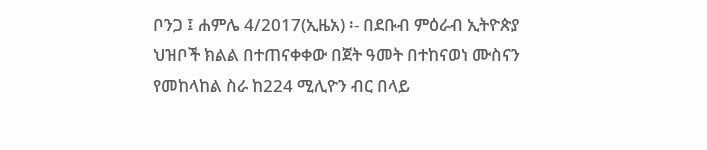ቦንጋ ፤ ሐምሌ 4/2017(ኢዜአ) ፡- በደቡብ ምዕራብ ኢትዮጵያ ህዝቦች ክልል በተጠናቀቀው በጀት ዓመት በተከናወነ ሙስናን የመከላከል ስራ ከ224 ሚሊዮን ብር በላይ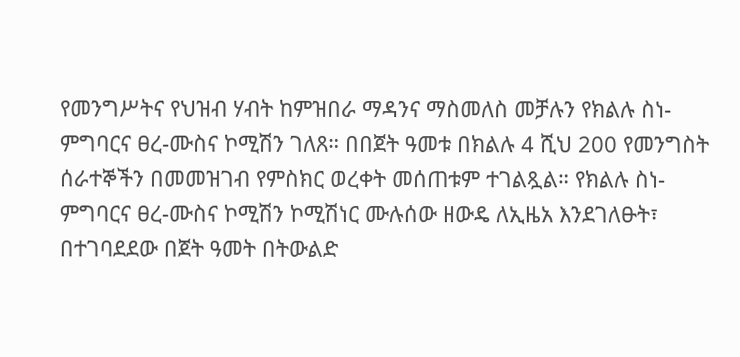የመንግሥትና የህዝብ ሃብት ከምዝበራ ማዳንና ማስመለስ መቻሉን የክልሉ ስነ-ምግባርና ፀረ-ሙስና ኮሚሽን ገለጸ። በበጀት ዓመቱ በክልሉ 4 ሺህ 200 የመንግስት ሰራተኞችን በመመዝገብ የምስክር ወረቀት መሰጠቱም ተገልጿል። የክልሉ ስነ-ምግባርና ፀረ-ሙስና ኮሚሽን ኮሚሽነር ሙሉሰው ዘውዴ ለኢዜአ እንደገለፁት፣ በተገባደደው በጀት ዓመት በትውልድ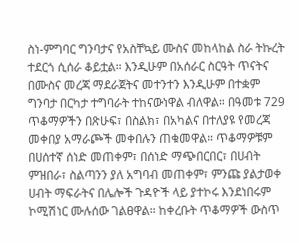ስነ-ምግባር ግንባታና የአስቸኳይ ሙስና መከላከል ስራ ትኩረት ተደርጎ ሲሰራ ቆይቷል። እንዲሁም በአሰራር ስርዓት ጥናትና በሙስና መረጃ ማደራጀትና መተንተን እንዲሁም በተቋም ግንባታ በርካታ ተግባራት ተከናውነዋል ብለዋል። በዓመቱ 729 ጥቆማዎችን በጽሁፍ፣ በስልክ፣ በአካልና በተለያዩ የመረጃ መቀበያ አማራጮች መቀበሉን ጠቁመዋል። ጥቆማዎቹም በሀሰተኛ ሰነድ መጠቀም፣ በሰነድ ማጭበርበር፣ በሀብት ምዝበራ፣ ስልጣንን ያለ አግባብ መጠቀም፣ ምንጩ ያልታወቀ ሀብት ማፍራትና በሌሎች ጉዳዮች ላይ ያተኮሩ እንደነበሩም ኮሚሽነር ሙሉሰው ገልፀዋል። ከቀረቡት ጥቆማዎች ውስጥ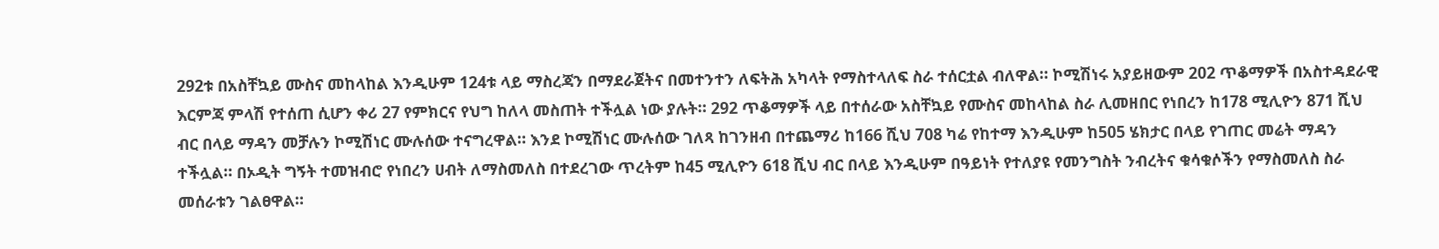292ቱ በአስቸኳይ ሙስና መከላከል እንዲሁም 124ቱ ላይ ማስረጃን በማደራጀትና በመተንተን ለፍትሕ አካላት የማስተላለፍ ስራ ተሰርቷል ብለዋል። ኮሚሽነሩ አያይዘውም 202 ጥቆማዎች በአስተዳደራዊ እርምጃ ምላሽ የተሰጠ ሲሆን ቀሪ 27 የምክርና የህግ ከለላ መስጠት ተችሏል ነው ያሉት። 292 ጥቆማዎች ላይ በተሰራው አስቸኳይ የሙስና መከላከል ስራ ሊመዘበር የነበረን ከ178 ሚሊዮን 871 ሺህ ብር በላይ ማዳን መቻሉን ኮሚሽነር ሙሉሰው ተናግረዋል። እንደ ኮሚሽነር ሙሉሰው ገለጻ ከገንዘብ በተጨማሪ ከ166 ሺህ 708 ካሬ የከተማ እንዲሁም ከ505 ሄክታር በላይ የገጠር መሬት ማዳን ተችሏል። በኦዲት ግኝት ተመዝብሮ የነበረን ሀብት ለማስመለስ በተደረገው ጥረትም ከ45 ሚሊዮን 618 ሺህ ብር በላይ እንዲሁም በዓይነት የተለያዩ የመንግስት ንብረትና ቁሳቁሶችን የማስመለስ ስራ መሰራቱን ገልፀዋል።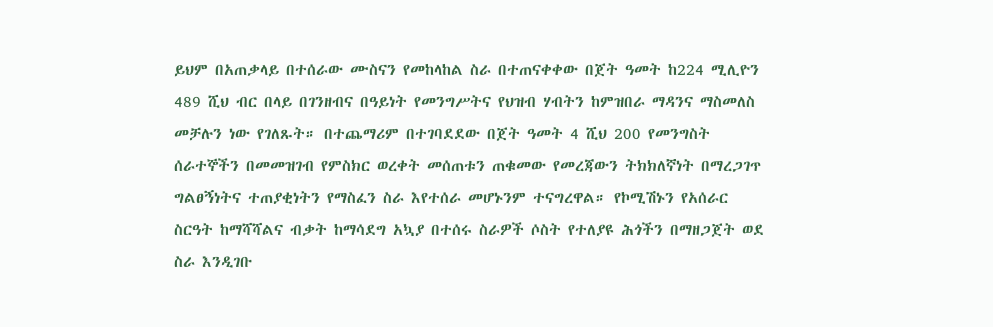ይህም በአጠቃላይ በተሰራው ሙስናን የመከላከል ስራ በተጠናቀቀው በጀት ዓመት ከ224 ሚሊዮን 489 ሺህ ብር በላይ በገንዘብና በዓይነት የመንግሥትና የህዝብ ሃብትን ከምዝበራ ማዳንና ማስመለስ መቻሉን ነው የገለጹት። በተጨማሪም በተገባደደው በጀት ዓመት 4 ሺህ 200 የመንግስት ሰራተኞችን በመመዝገብ የምስክር ወረቀት መሰጠቱን ጠቁመው የመረጃውን ትክክለኛነት በማረጋገጥ ግልፀኝነትና ተጠያቂነትን የማስፈን ስራ እየተሰራ መሆኑንም ተናግረዋል። የኮሚሽኑን የአሰራር ስርዓት ከማሻሻልና ብቃት ከማሳደግ አኳያ በተሰሩ ስራዎች ሶስት የተለያዩ ሕጎችን በማዘጋጀት ወደ ስራ እንዲገቡ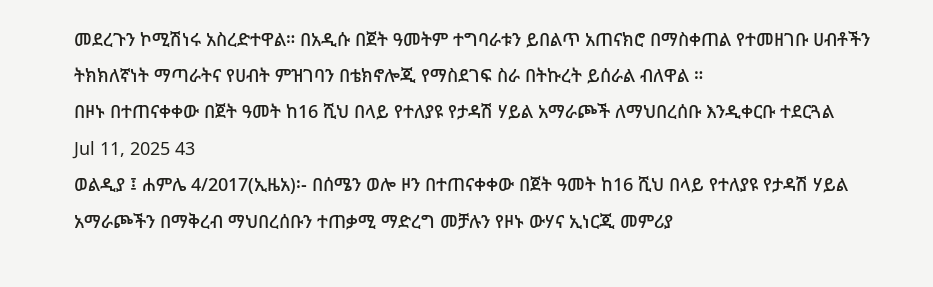መደረጉን ኮሚሽነሩ አስረድተዋል። በአዲሱ በጀት ዓመትም ተግባራቱን ይበልጥ አጠናክሮ በማስቀጠል የተመዘገቡ ሀብቶችን ትክክለኛነት ማጣራትና የሀብት ምዝገባን በቴክኖሎጂ የማስደገፍ ስራ በትኩረት ይሰራል ብለዋል ።
በዞኑ በተጠናቀቀው በጀት ዓመት ከ16 ሺህ በላይ የተለያዩ የታዳሽ ሃይል አማራጮች ለማህበረሰቡ እንዲቀርቡ ተደርጓል
Jul 11, 2025 43
ወልዲያ ፤ ሐምሌ 4/2017(ኢዜአ)፡- በሰሜን ወሎ ዞን በተጠናቀቀው በጀት ዓመት ከ16 ሺህ በላይ የተለያዩ የታዳሽ ሃይል አማራጮችን በማቅረብ ማህበረሰቡን ተጠቃሚ ማድረግ መቻሉን የዞኑ ውሃና ኢነርጂ መምሪያ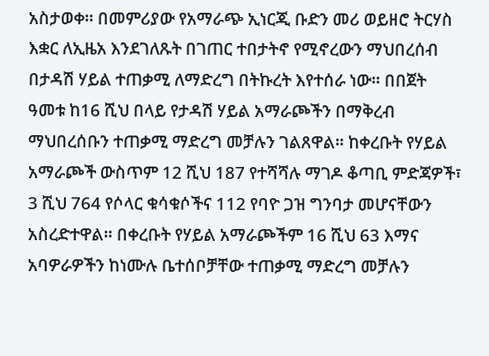አስታወቀ። በመምሪያው የአማራጭ ኢነርጂ ቡድን መሪ ወይዘሮ ትርሃስ እቋር ለኢዜአ እንደገለጹት በገጠር ተበታትኖ የሚኖረውን ማህበረሰብ በታዳሽ ሃይል ተጠቃሚ ለማድረግ በትኩረት እየተሰራ ነው። በበጀት ዓመቱ ከ16 ሺህ በላይ የታዳሽ ሃይል አማራጮችን በማቅረብ ማህበረሰቡን ተጠቃሚ ማድረግ መቻሉን ገልጸዋል። ከቀረቡት የሃይል አማራጮች ውስጥም 12 ሺህ 187 የተሻሻሉ ማገዶ ቆጣቢ ምድጃዎች፣ 3 ሺህ 764 የሶላር ቁሳቁሶችና 112 የባዮ ጋዝ ግንባታ መሆናቸውን አስረድተዋል። በቀረቡት የሃይል አማራጮችም 16 ሺህ 63 እማና አባዎራዎችን ከነሙሉ ቤተሰቦቻቸው ተጠቃሚ ማድረግ መቻሉን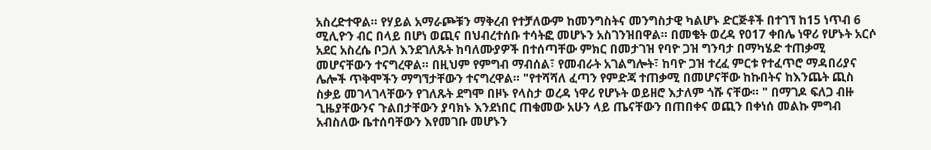አስረድተዋል። የሃይል አማራጮቹን ማቅረብ የተቻለውም ከመንግስትና መንግስታዊ ካልሆኑ ድርጅቶች በተገኘ ከ15 ነጥብ 6 ሚሊዮን ብር በላይ በሆነ ወጪና በህብረተሰቡ ተሳትፎ መሆኑን አስገንዝበዋል። በመቄት ወረዳ የ017 ቀበሌ ነዋሪ የሆኑት አርሶ አደር አስረሴ ቦጋለ እንደገለጹት ከባለሙያዎች በተሰጣቸው ምክር በመታገዝ የባዮ ጋዝ ግንባታ በማካሄድ ተጠቃሚ መሆናቸውን ተናግረዋል። በዚህም የምግብ ማብሰል፣ የመብራት አገልግሎት፣ ከባዮ ጋዝ ተረፈ ምርቱ የተፈጥሮ ማዳበሪያና ሌሎች ጥቅሞችን ማግኘታቸውን ተናግረዋል። "የተሻሻለ ፈጣን የምድጃ ተጠቃሚ በመሆናቸው ከኩበትና ከእንጨት ጪስ ስቃይ መገላገላቸውን የገለጹት ደግሞ በዞኑ የላስታ ወረዳ ነዋሪ የሆኑት ወይዘሮ እታለም ጎሹ ናቸው። " በማገዶ ፍለጋ ብዙ ጊዜያቸውንና ጉልበታቸውን ያባክኑ እንደነበር ጠቁመው አሁን ላይ ጤናቸውን በጠበቀና ወጪን በቀነሰ መልኩ ምግብ አብስለው ቤተሰባቸውን እየመገቡ መሆኑን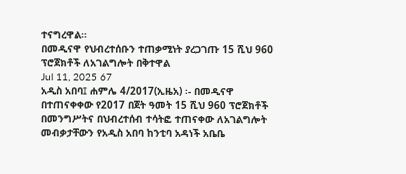ተናግረዋል።
በመዲናዋ የህብረተሰቡን ተጠቃሚነት ያረጋገጡ 15 ሺህ 960 ፕሮጀክቶች ለአገልግሎት በቅተዋል
Jul 11, 2025 67
አዲስ አበባ፤ ሐምሌ 4/2017(ኢዜአ) ፡- በመዲናዋ በተጠናቀቀው የ2017 በጀት ዓመት 15 ሺህ 960 ፕሮጀክቶች በመንግሥትና በህብረተሰብ ተሳትፎ ተጠናቀው ለአገልግሎት መብቃታቸውን የአዲስ አበባ ከንቲባ አዳነች አቤቤ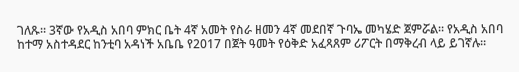ገለጹ። 3ኛው የአዲስ አበባ ምክር ቤት 4ኛ አመት የስራ ዘመን 4ኛ መደበኛ ጉባኤ መካሄድ ጀምሯል። የአዲስ አበባ ከተማ አስተዳደር ከንቲባ አዳነች አቤቤ የ2017 በጀት ዓመት የዕቅድ አፈጻጸም ሪፖርት በማቅረብ ላይ ይገኛሉ።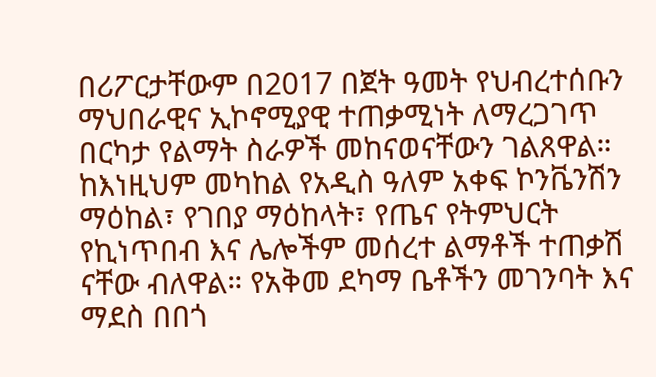በሪፖርታቸውም በ2017 በጀት ዓመት የህብረተሰቡን ማህበራዊና ኢኮኖሚያዊ ተጠቃሚነት ለማረጋገጥ በርካታ የልማት ስራዎች መከናወናቸውን ገልጸዋል። ከእነዚህም መካከል የአዲስ ዓለም አቀፍ ኮንቬንሽን ማዕከል፣ የገበያ ማዕከላት፣ የጤና የትምህርት የኪነጥበብ እና ሌሎችም መሰረተ ልማቶች ተጠቃሽ ናቸው ብለዋል። የአቅመ ደካማ ቤቶችን መገንባት እና ማደስ በበጎ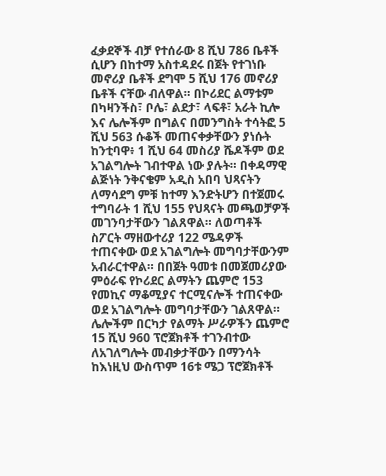ፈቃደኞች ብቻ የተሰራው 8 ሺህ 786 ቤቶች ሲሆን በከተማ አስተዳደሩ በጀት የተገነቡ መኖሪያ ቤቶች ደግሞ 5 ሺህ 176 መኖሪያ ቤቶች ናቸው ብለዋል። በኮሪደር ልማቱም በካዛንችስ፣ ቦሌ፣ ልደታ፣ ላፍቶ፣ አራት ኪሎ እና ሌሎችም በግልና በመንግስት ተሳትፎ 5 ሺህ 563 ሱቆች መጠናቀቃቸውን ያነሱት ከንቲባዋ፥ 1 ሺህ 64 መስሪያ ሼዶችም ወደ አገልግሎት ገብተዋል ነው ያሉት። በቀዳማዊ ልጅነት ንቅናቄም አዲስ አበባ ህጻናትን ለማሳደግ ምቹ ከተማ እንድትሆን በተጀመሩ ተግባራት 1 ሺህ 155 የህጻናት መጫወቻዎች መገንባታቸውን ገልጸዋል። ለወጣቶች ስፖርት ማዘውተሪያ 122 ሜዳዎች ተጠናቀው ወደ አገልግሎት መግባታቸውንም አብራርተዋል። በበጀት ዓመቱ በመጀመሪያው ምዕራፍ የኮሪደር ልማትን ጨምሮ 153 የመኪና ማቆሚያና ተርሚናሎች ተጠናቀው ወደ አገልግሎት መግባታቸውን ገልጸዋል። ሌሎችም በርካታ የልማት ሥራዎችን ጨምሮ 15 ሺህ 960 ፕሮጀክቶች ተገንብተው ለአገለግሎት መብቃታቸውን በማንሳት ከእነዚህ ውስጥም 16ቱ ሜጋ ፕሮጀክቶች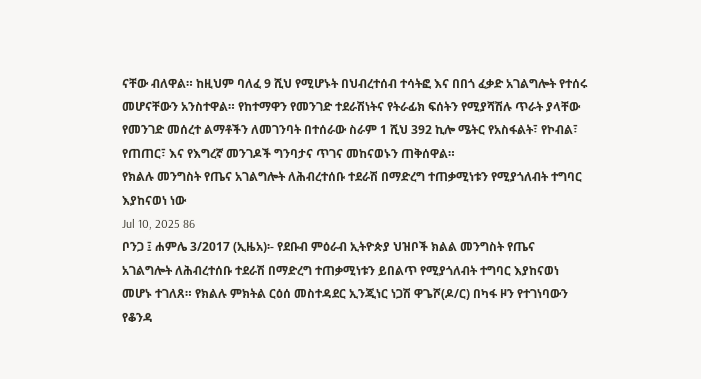ናቸው ብለዋል። ከዚህም ባለፈ 9 ሺህ የሚሆኑት በህብረተሰብ ተሳትፎ እና በበጎ ፈቃድ አገልግሎት የተሰሩ መሆናቸውን አንስተዋል። የከተማዋን የመንገድ ተደራሽነትና የትራፊክ ፍሰትን የሚያሻሽሉ ጥራት ያላቸው የመንገድ መሰረተ ልማቶችን ለመገንባት በተሰራው ስራም 1 ሺህ 392 ኪሎ ሜትር የአስፋልት፣ የኮብል፣ የጠጠር፣ እና የእግረኛ መንገዶች ግንባታና ጥገና መከናወኑን ጠቅሰዋል።
የክልሉ መንግስት የጤና አገልግሎት ለሕብረተሰቡ ተደራሽ በማድረግ ተጠቃሚነቱን የሚያጎለብት ተግባር እያከናወነ ነው
Jul 10, 2025 86
ቦንጋ ፤ ሐምሌ 3/2017 (ኢዜአ)፡- የደቡብ ምዕራብ ኢትዮጵያ ህዝቦች ክልል መንግስት የጤና አገልግሎት ለሕብረተሰቡ ተደራሽ በማድረግ ተጠቃሚነቱን ይበልጥ የሚያጎለብት ተግባር እያከናወነ መሆኑ ተገለጸ። የክልሉ ምክትል ርዕሰ መስተዳደር ኢንጂነር ነጋሽ ዋጌሾ(ዶ/ር) በካፋ ዞን የተገነባውን የቆንዳ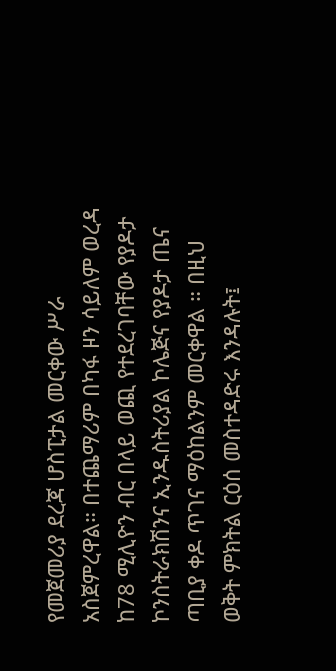የመጀመሪያ ደረጃ ሆስፒታል መርቀው ሥራ አስጀምረዋል። በተጨማሪም በካፋ ዞን ሳይለም ወረዳ ከ78 ሚሊዮን ብር በላይ ወጪ የተደረገባቸው የያዶታ ኮንስትራክሽንና ኢንዱስትሪያል ኮሌጅና የያዶታ ጤና ጣቢያ ቀዶ ጥገና ማዕከልንም መርቀዋል ። በዚህ ወቅት ምክትል ርዕሰ መስተዳድሩ እንዳሉት፤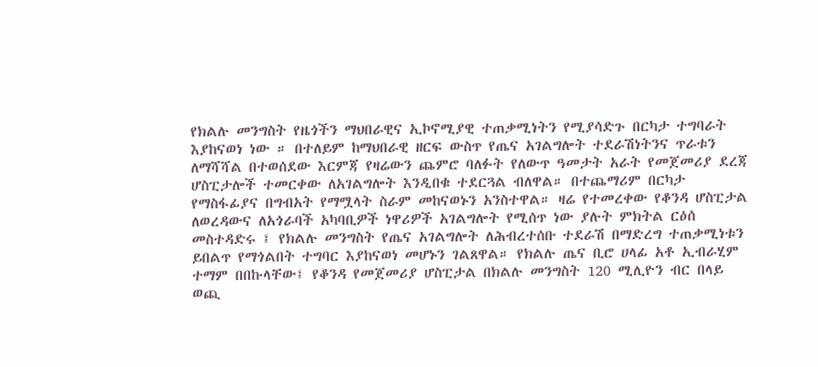የክልሉ መንግስት የዜጎችን ማህበራዊና ኢኮኖሚያዊ ተጠቃሚነትን የሚያሳድጉ በርካታ ተግባራት እያከናወነ ነው ። በተለይም ከማህበራዊ ዘርፍ ውስጥ የጤና አገልግሎት ተደራሽነትንና ጥራቱን ለማሻሻል በተወሰደው እርምጃ የዛሬውን ጨምሮ ባለፉት የለውጥ ዓመታት አራት የመጀመሪያ ደረጃ ሆስፒታሎች ተመርቀው ለአገልግሎት እንዲበቁ ተደርጓል ብለዋል። በተጨማሪም በርካታ የማስፋፊያና በግብአት የማሟላት ስራም መከናወኑን አንስተዋል። ዛሬ የተመረቀው የቆንዳ ሆስፒታል ለወረዳውና ለአጎራባች አካባቢዎች ነዋሪዎች አገልግሎት የሚሰጥ ነው ያሉት ምክትል ርዕሰ መስተዳድሩ ፤ የክልሉ መንግስት የጤና አገልግሎት ለሕብረተሰቡ ተደራሽ በማድረግ ተጠቃሚነቱን ይበልጥ የማጎልበት ተግባር እያከናወነ መሆኑን ገልጸዋል። የክልሉ ጤና ቢሮ ሀላፊ አቶ ኢብራሂም ተማም በበኩላቸው፤ የቆንዳ የመጀመሪያ ሆስፒታል በክልሉ መንግስት 120 ሚሊዮን ብር በላይ ወጪ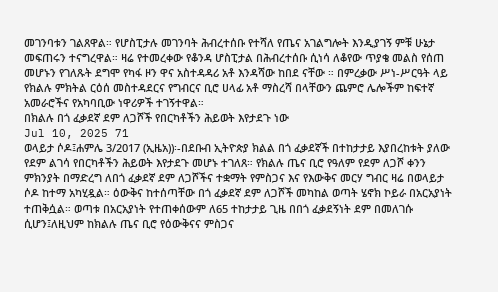መገንባቱን ገልጸዋል። የሆስፒታሉ መገንባት ሕብረተሰቡ የተሻለ የጤና አገልግሎት እንዲያገኝ ምቹ ሁኔታ መፍጠሩን ተናግረዋል። ዛሬ የተመረቀው የቆንዳ ሆስፒታል በሕብረተሰቡ ሲነሳ ለቆየው ጥያቄ መልስ የሰጠ መሆኑን የገለጹት ደግሞ የካፋ ዞን ዋና አስተዳዳሪ አቶ እንዳሻው ከበደ ናቸው ። በምረቃው ሥነ-ሥርዓት ላይ የክልሉ ምክትል ርዕሰ መስተዳደርና የግብርና ቢሮ ሀላፊ አቶ ማስረሻ በላቸውን ጨምሮ ሌሎችም ከፍተኛ አመራሮችና የአካባቢው ነዋሪዎች ተገኝተዋል።
በክልሉ በጎ ፈቃደኛ ደም ለጋሾች የበርካቶችን ሕይወት እየታደጉ ነው
Jul 10, 2025 71
ወላይታ ሶዶ፤ሐምሌ 3/2017 (ኢዜአ))፡-በደቡብ ኢትዮጵያ ክልል በጎ ፈቃደኛች በተከታታይ እያበረከቱት ያለው የደም ልገሳ የበርካቶችን ሕይወት እየታደጉ መሆኑ ተገለጸ። የክልሉ ጤና ቢሮ የዓለም የደም ለጋሾ ቀንን ምክንያት በማድረግ ለበጎ ፈቃደኛ ደም ለጋሾችና ተቋማት የምስጋና እና የእውቅና መርሃ ግብር ዛሬ በወላይታ ሶዶ ከተማ አካሂዷል። ዕውቅና ከተሰጣቸው በጎ ፈቃደኛ ደም ለጋሾች መካከል ወጣት ሄኖክ ኮይራ በአርአያነት ተጠቅሷል። ወጣቱ በአርአያነት የተጠቀሰውም ለ65 ተከታታይ ጊዜ በበጎ ፈቃደኝነት ደም በመለገሱ ሲሆን፤ለዚህም ከክልሉ ጤና ቢሮ የዕውቅናና ምስጋና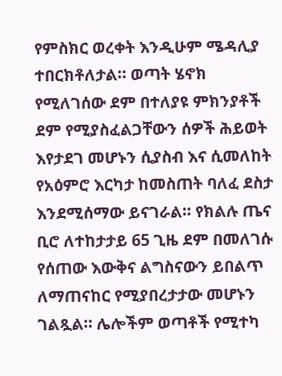የምስክር ወረቀት እንዲሁም ሜዳሊያ ተበርክቶለታል። ወጣት ሄኖክ የሚለገሰው ደም በተለያዩ ምክንያቶች ደም የሚያስፈልጋቸውን ሰዎች ሕይወት እየታደገ መሆኑን ሲያስብ እና ሲመለከት የአዕምሮ እርካታ ከመስጠት ባለፈ ደስታ እንደሚሰማው ይናገራል። የክልሉ ጤና ቢሮ ለተከታታይ 65 ጊዜ ደም በመለገሱ የሰጠው እውቅና ልግስናውን ይበልጥ ለማጠናከር የሚያበረታታው መሆኑን ገልጿል። ሌሎችም ወጣቶች የሚተካ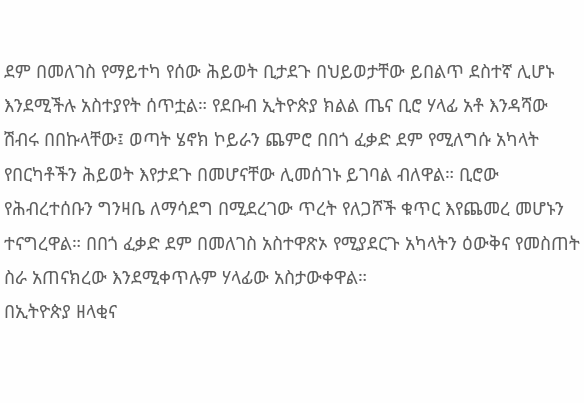ደም በመለገስ የማይተካ የሰው ሕይወት ቢታደጉ በህይወታቸው ይበልጥ ደስተኛ ሊሆኑ እንደሚችሉ አስተያየት ሰጥቷል። የደቡብ ኢትዮጵያ ክልል ጤና ቢሮ ሃላፊ አቶ እንዳሻው ሽብሩ በበኩላቸው፤ ወጣት ሄኖክ ኮይራን ጨምሮ በበጎ ፈቃድ ደም የሚለግሱ አካላት የበርካቶችን ሕይወት እየታደጉ በመሆናቸው ሊመሰገኑ ይገባል ብለዋል። ቢሮው የሕብረተሰቡን ግንዛቤ ለማሳደግ በሚደረገው ጥረት የለጋሾች ቁጥር እየጨመረ መሆኑን ተናግረዋል። በበጎ ፈቃድ ደም በመለገስ አስተዋጽኦ የሚያደርጉ አካላትን ዕውቅና የመስጠት ስራ አጠናክረው እንደሚቀጥሉም ሃላፊው አስታውቀዋል።
በኢትዮጵያ ዘላቂና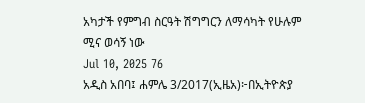አካታች የምግብ ስርዓት ሽግግርን ለማሳካት የሁሉም ሚና ወሳኝ ነው
Jul 10, 2025 76
አዲስ አበባ፤ ሐምሌ 3/2017(ኢዜአ)፦በኢትዮጵያ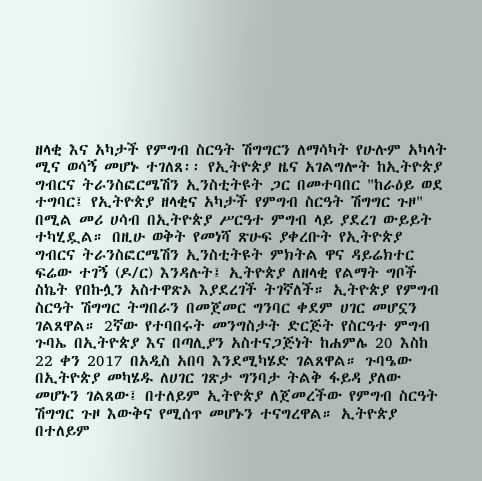ዘላቂ እና አካታች የምግብ ስርዓት ሽግግርን ለማሳካት የሁሉም አካላት ሚና ወሳኝ መሆኑ ተገለጸ፡፡ የኢትዮጵያ ዜና አገልግሎት ከኢትዮጵያ ግብርና ትራንስፎርሜሽን ኢንስቲትዩት ጋር በመተባበር "ከራዕይ ወደ ተግባር፤ የኢትዮጵያ ዘላቂና አካታች የምግብ ስርዓት ሽግግር ጉዞ" በሚል መሪ ሀሳብ በኢትዮጵያ ሥርዓተ ምግብ ላይ ያደረገ ውይይት ተካሂዷል። በዚሁ ወቅት የመነሻ ጽሁፍ ያቀረቡት የኢትዮጵያ ግብርና ትራንስፎርሜሽን ኢንስቲትዩት ምክትል ዋና ዳይሬክተር ፍሬው ተገኝ (ዶ/ር) እንዳሉት፤ ኢትዮጵያ ለዘላቂ የልማት ግቦች ስኬት የበኩሏን አስተዋጽኦ እያደረገች ትገኛለች። ኢትዮጵያ የምግብ ስርዓት ሽግግር ትግበራን በመጀመር ግንባር ቀደም ሀገር መሆኗን ገልጸዋል። 2ኛው የተባበሩት መንግስታት ድርጅት የስርዓተ ምግብ ጉባኤ በኢትዮጵያ እና በጣሊያን አስተናጋጅነት ከሐምሌ 20 እስከ 22 ቀን 2017 በአዲስ አበባ እንደሚካሄድ ገልጸዋል። ጉባዔው በኢትዮጵያ መካሄዱ ለሀገር ገጽታ ግንባታ ትልቅ ፋይዳ ያለው መሆኑን ገልጸው፤ በተለይም ኢትዮጵያ ለጀመረችው የምግብ ስርዓት ሽግግር ጉዞ እውቅና የሚሰጥ መሆኑን ተናግረዋል። ኢትዮጵያ በተለይም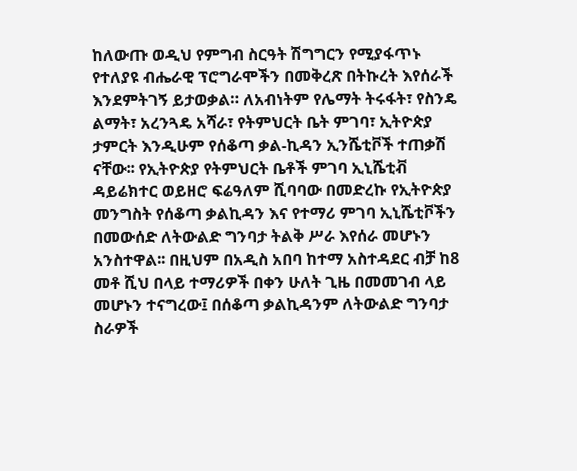ከለውጡ ወዲህ የምግብ ስርዓት ሽግግርን የሚያፋጥኑ የተለያዩ ብሔራዊ ፕሮግራሞችን በመቅረጽ በትኩረት እየሰራች እንደምትገኝ ይታወቃል። ለአብነትም የሌማት ትሩፋት፣ የስንዴ ልማት፣ አረንጓዴ አሻራ፣ የትምህርት ቤት ምገባ፣ ኢትዮጵያ ታምርት እንዲሁም የሰቆጣ ቃል-ኪዳን ኢንሼቲቮች ተጠቃሽ ናቸው፡፡ የኢትዮጵያ የትምህርት ቤቶች ምገባ ኢኒሼቲቭ ዳይሬክተር ወይዘሮ ፍሬዓለም ሺባባው በመድረኩ የኢትዮጵያ መንግስት የሰቆጣ ቃልኪዳን እና የተማሪ ምገባ ኢኒሼቲቮችን በመውሰድ ለትውልድ ግንባታ ትልቅ ሥራ እየሰራ መሆኑን አንስተዋል፡፡ በዚህም በአዲስ አበባ ከተማ አስተዳደር ብቻ ከ8 መቶ ሺህ በላይ ተማሪዎች በቀን ሁለት ጊዜ በመመገብ ላይ መሆኑን ተናግረው፤ በሰቆጣ ቃልኪዳንም ለትውልድ ግንባታ ስራዎች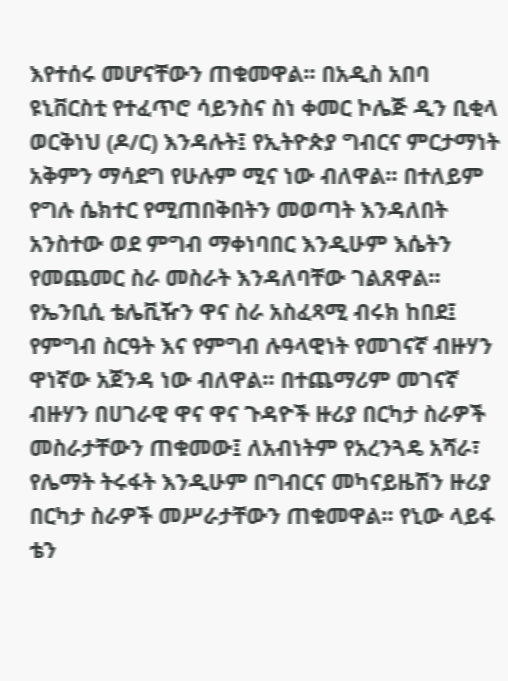እየተሰሩ መሆናቸውን ጠቁመዋል፡፡ በአዲስ አበባ ዩኒቨርስቲ የተፈጥሮ ሳይንስና ስነ ቀመር ኮሌጅ ዲን ቢቂላ ወርቅነህ (ዶ/ር) እንዳሉት፤ የኢትዮጵያ ግብርና ምርታማነት አቅምን ማሳደግ የሁሉም ሚና ነው ብለዋል፡፡ በተለይም የግሉ ሴክተር የሚጠበቅበትን መወጣት እንዳለበት አንስተው ወደ ምግብ ማቀነባበር እንዲሁም እሴትን የመጨመር ስራ መስራት እንዳለባቸው ገልጸዋል፡፡ የኤንቢሲ ቴሌቪዥን ዋና ስራ አስፈጻሚ ብሩክ ከበደ፤ የምግብ ስርዓት እና የምግብ ሉዓላዊነት የመገናኛ ብዙሃን ዋነኛው አጀንዳ ነው ብለዋል፡፡ በተጨማሪም መገናኛ ብዙሃን በሀገራዊ ዋና ዋና ጉዳዮች ዙሪያ በርካታ ስራዎች መስራታቸውን ጠቁመው፤ ለአብነትም የአረንጓዴ አሻራ፣ የሌማት ትሩፋት እንዲሁም በግብርና መካናይዜሽን ዙሪያ በርካታ ስራዎች መሥራታቸውን ጠቁመዋል፡፡ የኒው ላይፋ ቴን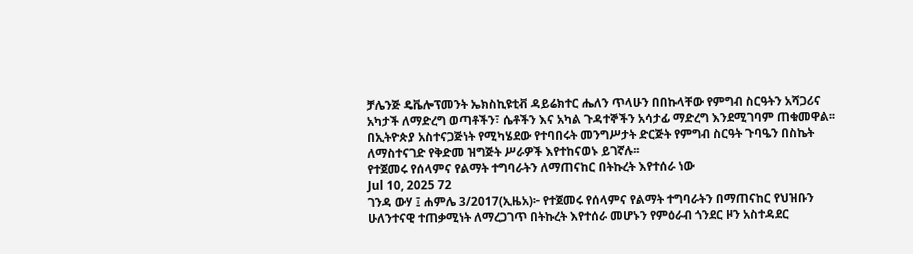ቻሌንጅ ዴቬሎፕመንት ኤክስኪዩቲቭ ዳይሬክተር ሔለን ጥላሁን በበኩላቸው የምግብ ስርዓትን አሻጋሪና አካታች ለማድረግ ወጣቶችን፣ ሴቶችን እና አካል ጉዳተኞችን አሳታፊ ማድረግ እንደሚገባም ጠቁመዋል፡፡ በኢትዮጵያ አስተናጋጅነት የሚካሄደው የተባበሩት መንግሥታት ድርጅት የምግብ ስርዓት ጉባዔን በስኬት ለማስተናገድ የቅድመ ዝግጅት ሥራዎች እየተከናወኑ ይገኛሉ፡፡
የተጀመሩ የሰላምና የልማት ተግባራትን ለማጠናከር በትኩረት እየተሰራ ነው
Jul 10, 2025 72
ገንዳ ውሃ ፤ ሐምሌ 3/2017(ኢዜአ)፦ የተጀመሩ የሰላምና የልማት ተግባራትን በማጠናከር የህዝቡን ሁለንተናዊ ተጠቃሚነት ለማረጋገጥ በትኩረት እየተሰራ መሆኑን የምዕራብ ጎንደር ዞን አስተዳደር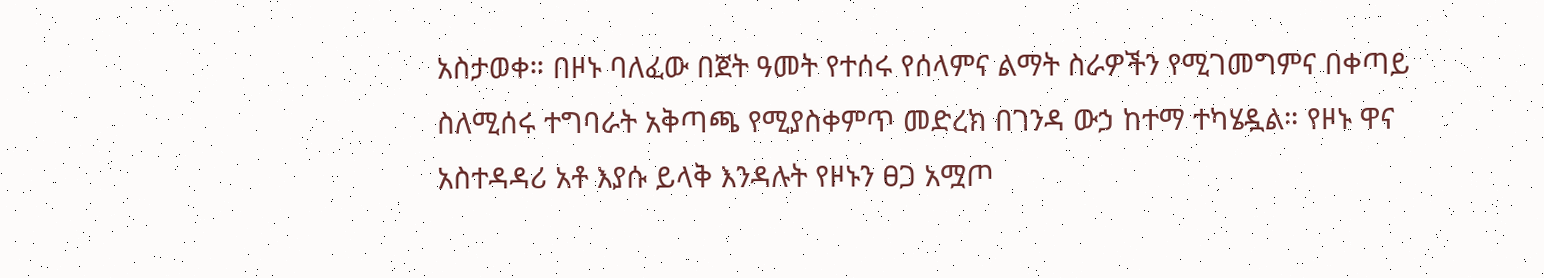አስታወቀ። በዞኑ ባለፈው በጀት ዓመት የተሰሩ የሰላምና ልማት ስራዎችን የሚገመግምና በቀጣይ ስለሚሰሩ ተግባራት አቅጣጫ የሚያስቀምጥ መድረክ በገንዳ ውኃ ከተማ ተካሄዷል። የዞኑ ዋና አስተዳዳሪ አቶ እያሱ ይላቅ እንዳሉት የዞኑን ፀጋ አሟጦ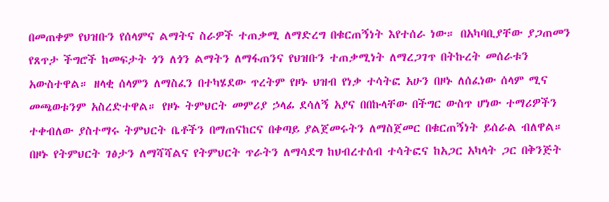በመጠቀም የህዝቡን የሰላምና ልማትና ስራዎች ተጠቃሚ ለማድረግ በቁርጠኝነት እየተሰራ ነው። በአካባቢያቸው ያጋጠመን የጸጥታ ችግሮች ከመፍታት ጎን ለጎን ልማትን ለማፋጠንና የህዝቡን ተጠቃሚነት ለማረጋገጥ በትኩረት መሰራቱን አውስተዋል። ዘላቂ ሰላምን ለማስፈን በተካሄደው ጥረትም የዞኑ ህዝብ የነቃ ተሳትፎ አሁን በዞኑ ለሰፈነው ሰላም ሚና መጫወቱንም አስረድተዋል። የዞኑ ትምህርት መምሪያ ኃላፊ ደሳለኝ አያና በበኩላቸው በችግር ውስጥ ሆነው ተማሪዎችን ተቀብለው ያስተማሩ ትምህርት ቤቶችን በማጠናከርና በቀጣይ ያልጀመሩትን ለማስጀመር በቁርጠኝነት ይሰራል ብለዋል። በዞኑ የትምህርት ገፅታን ለማሻሻልና የትምህርት ጥራትን ለማሳደግ ከህብረተሰብ ተሳትፎና ከአጋር አካላት ጋር በቅንጅት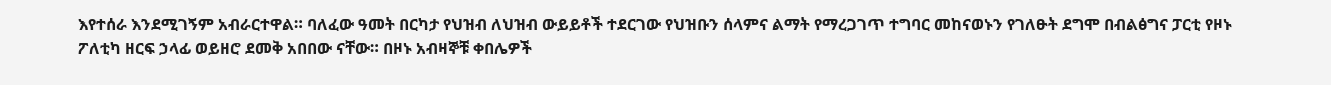እየተሰራ እንደሚገኝም አብራርተዋል። ባለፈው ዓመት በርካታ የህዝብ ለህዝብ ውይይቶች ተደርገው የህዝቡን ሰላምና ልማት የማረጋገጥ ተግባር መከናወኑን የገለፁት ደግሞ በብልፅግና ፓርቲ የዞኑ ፖለቲካ ዘርፍ ኃላፊ ወይዘሮ ደመቅ አበበው ናቸው። በዞኑ አብዛኞቹ ቀበሌዎች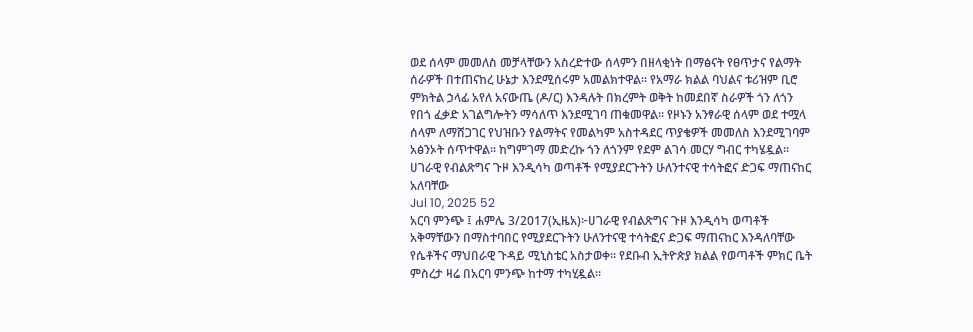ወደ ሰላም መመለስ መቻላቸውን አስረድተው ሰላምን በዘላቂነት በማፅናት የፀጥታና የልማት ሰራዎች በተጠናከረ ሁኔታ እንደሚሰሩም አመልክተዋል። የአማራ ክልል ባህልና ቱሪዝም ቢሮ ምክትል ኃላፊ አየለ አናውጤ (ዶ/ር) እንዳሉት በክረምት ወቅት ከመደበኛ ስራዎች ጎን ለጎን የበጎ ፈቃድ አገልግሎትን ማሳለጥ እንደሚገባ ጠቁመዋል። የዞኑን አንፃራዊ ሰላም ወደ ተሟላ ሰላም ለማሸጋገር የህዝቡን የልማትና የመልካም አስተዳደር ጥያቄዎች መመለስ እንደሚገባም አፅንኦት ሰጥተዋል። ከግምገማ መድረኩ ጎን ለጎንም የደም ልገሳ መርሃ ግብር ተካሄዷል።
ሀገራዊ የብልጽግና ጉዞ እንዲሳካ ወጣቶች የሚያደርጉትን ሁለንተናዊ ተሳትፎና ድጋፍ ማጠናከር አለባቸው
Jul 10, 2025 52
አርባ ምንጭ ፤ ሐምሌ 3/2017(ኢዜአ)፦ሀገራዊ የብልጽግና ጉዞ እንዲሳካ ወጣቶች አቅማቸውን በማስተባበር የሚያደርጉትን ሁለንተናዊ ተሳትፎና ድጋፍ ማጠናከር እንዳለባቸው የሴቶችና ማህበራዊ ጉዳይ ሚኒስቴር አስታወቀ። የደቡብ ኢትዮጵያ ክልል የወጣቶች ምክር ቤት ምስረታ ዛሬ በአርባ ምንጭ ከተማ ተካሂዷል።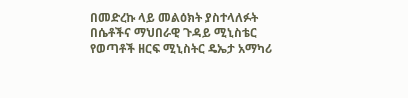በመድረኩ ላይ መልዕክት ያስተላለፉት በሴቶችና ማህበራዊ ጉዳይ ሚኒስቴር የወጣቶች ዘርፍ ሚኒስትር ዴኤታ አማካሪ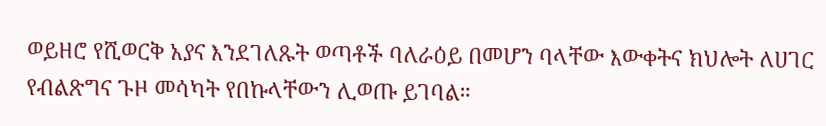ወይዘሮ የሺወርቅ አያና እንደገለጹት ወጣቶች ባለራዕይ በመሆን ባላቸው እውቀትና ክህሎት ለሀገር የብልጽግና ጉዞ መሳካት የበኩላቸውን ሊወጡ ይገባል።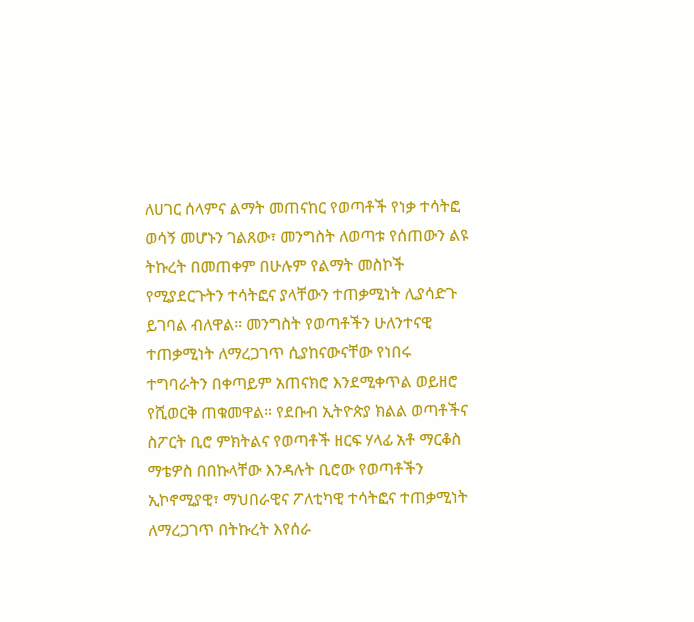ለሀገር ሰላምና ልማት መጠናከር የወጣቶች የነቃ ተሳትፎ ወሳኝ መሆኑን ገልጸው፣ መንግስት ለወጣቱ የሰጠውን ልዩ ትኩረት በመጠቀም በሁሉም የልማት መስኮች የሚያደርጉትን ተሳትፎና ያላቸውን ተጠቃሚነት ሊያሳድጉ ይገባል ብለዋል። መንግስት የወጣቶችን ሁለንተናዊ ተጠቃሚነት ለማረጋገጥ ሲያከናውናቸው የነበሩ ተግባራትን በቀጣይም አጠናክሮ እንደሚቀጥል ወይዘሮ የሺወርቅ ጠቁመዋል። የደቡብ ኢትዮጵያ ክልል ወጣቶችና ስፖርት ቢሮ ምክትልና የወጣቶች ዘርፍ ሃላፊ አቶ ማርቆስ ማቴዎስ በበኩላቸው እንዳሉት ቢሮው የወጣቶችን ኢኮኖሚያዊ፣ ማህበራዊና ፖለቲካዊ ተሳትፎና ተጠቃሚነት ለማረጋገጥ በትኩረት እየሰራ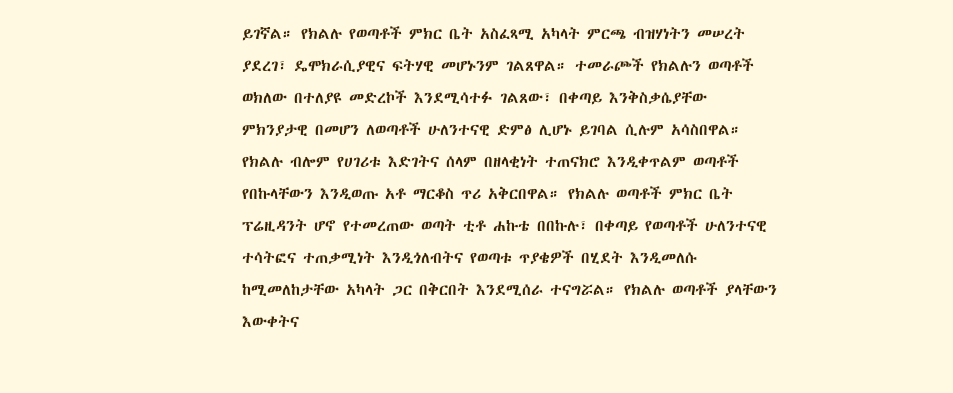ይገኛል። የክልሉ የወጣቶች ምክር ቤት አስፈጻሚ አካላት ምርጫ ብዝሃነትን መሠረት ያደረገ፣ ዴሞክራሲያዊና ፍትሃዊ መሆኑንም ገልጸዋል። ተመራጮች የክልሉን ወጣቶች ወክለው በተለያዩ መድረኮች እንደሚሳተፉ ገልጸው፣ በቀጣይ እንቅስቃሴያቸው ምክንያታዊ በመሆን ለወጣቶች ሁለንተናዊ ድምፅ ሊሆኑ ይገባል ሲሉም አሳስበዋል። የክልሉ ብሎም የሀገሪቱ እድገትና ሰላም በዘላቂነት ተጠናክሮ እንዲቀጥልም ወጣቶች የበኩላቸውን እንዲወጡ አቶ ማርቆስ ጥሪ አቅርበዋል። የክልሉ ወጣቶች ምክር ቤት ፕሬዚዳንት ሆኖ የተመረጠው ወጣት ቲቶ ሐኩቴ በበኩሉ፣ በቀጣይ የወጣቶች ሁለንተናዊ ተሳትፎና ተጠቃሚነት እንዲጎለብትና የወጣቱ ጥያቄዎች በሂደት እንዲመለሱ ከሚመለከታቸው አካላት ጋር በቅርበት እንደሚሰራ ተናግሯል። የክልሉ ወጣቶች ያላቸውን እውቀትና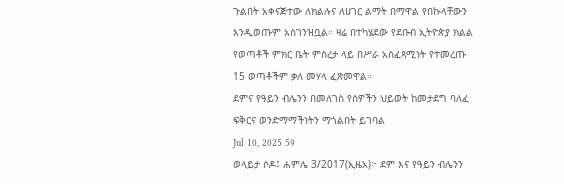ጉልበት አቀናጅተው ለክልሉና ለሀገር ልማት በማዋል የበኩላቸውን እንዲወጡም አስገንዝቧል። ዛሬ በተካሄደው የደቡብ ኢትዮጵያ ክልል የወጣቶች ምክር ቤት ምስረታ ላይ በሥራ አስፈጻሚነት የተመረጡ 15 ወጣቶችም ቃለ መሃላ ፈጽመዋል።
ደምና የዓይን ብሌንን በመለገስ የሰዎችን ህይወት ከመታደግ ባለፈ ፍቅርና ወንድማማችነትን ማጎልበት ይገባል
Jul 10, 2025 59
ወላይታ ሶዶ፤ ሐምሌ 3/2017(ኢዜአ)፦ ደም እና የዓይን ብሌንን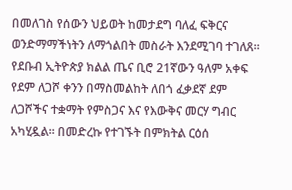በመለገስ የሰውን ህይወት ከመታደግ ባለፈ ፍቅርና ወንድማማችነትን ለማጎልበት መስራት እንደሚገባ ተገለጸ። የደቡብ ኢትዮጵያ ክልል ጤና ቢሮ 21ኛውን ዓለም አቀፍ የደም ለጋሾ ቀንን በማስመልከት ለበጎ ፈቃደኛ ደም ለጋሾችና ተቋማት የምስጋና እና የእውቅና መርሃ ግብር አካሂዷል። በመድረኩ የተገኙት በምክትል ርዕሰ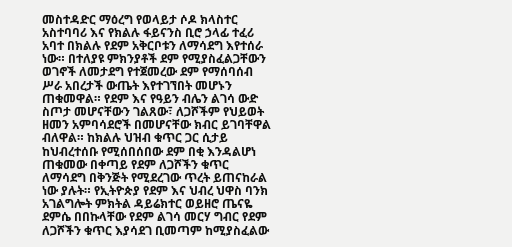መስተዳድር ማዕረግ የወላይታ ሶዶ ክላስተር አስተባባሪ እና የክልሉ ፋይናንስ ቢሮ ኃላፊ ተፈሪ አባተ በክልሉ የደም አቅርቦቱን ለማሳደግ እየተሰራ ነው። በተለያዩ ምክንያቶች ደም የሚያስፈልጋቸውን ወገኖች ለመታደግ የተጀመረው ደም የማሰባሰብ ሥራ አበረታች ውጤት እየተገኘበት መሆኑን ጠቁመዋል። የደም እና የዓይን ብሌን ልገሳ ውድ ስጦታ መሆናቸውን ገልጸው፣ ለጋሾችም የህይወት ዘመን አምባሳደሮች በመሆናቸው ክብር ይገባቸዋል ብለዋል። ከክልሉ ህዝብ ቁጥር ጋር ሲታይ ከህብረተሰቡ የሚሰበሰበው ደም በቂ እንዳልሆነ ጠቁመው በቀጣይ የደም ለጋሾችን ቁጥር ለማሳደግ በቅንጅት የሚደረገው ጥረት ይጠናከራል ነው ያሉት። የኢትዮጵያ የደም እና ህብረ ህዋስ ባንክ አገልግሎት ምክትል ዳይሬክተር ወይዘሮ ጤናዬ ደምሴ በበኩላቸው የደም ልገሳ መርሃ ግብር የደም ለጋሾችን ቁጥር እያሳደገ ቢመጣም ከሚያስፈልው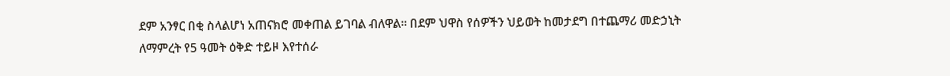ደም አንፃር በቂ ስላልሆነ አጠናክሮ መቀጠል ይገባል ብለዋል። በደም ህዋስ የሰዎችን ህይወት ከመታደግ በተጨማሪ መድኃኒት ለማምረት የ5 ዓመት ዕቅድ ተይዞ እየተሰራ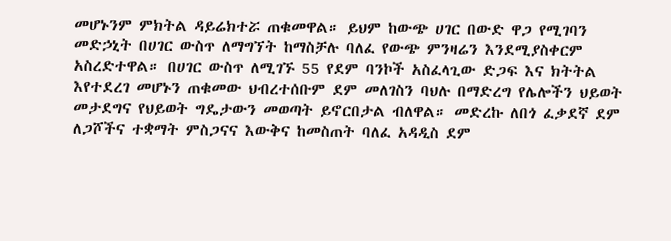መሆኑንም ምክትል ዳይሬክተሯ ጠቁመዋል። ይህም ከውጭ ሀገር በውድ ዋጋ የሚገባን መድኃኒት በሀገር ውስጥ ለማግኘት ከማስቻሉ ባለፈ የውጭ ምንዛሬን እንደሚያስቀርም አስረድተዋል። በሀገር ውስጥ ለሚገኙ 55 የደም ባንኮች አስፈላጊው ድጋፍ እና ክትትል እየተደረገ መሆኑን ጠቁመው ህብረተሰቡም ደም መለገስን ባህሉ በማድረግ የሌሎችን ህይወት መታደግና የህይወት ግዴታውን መወጣት ይኖርበታል ብለዋል። መድረኩ ለበጎ ፈቃደኛ ደም ለጋሾችና ተቋማት ምስጋናና እውቅና ከመስጠት ባለፈ አዳዲስ ደም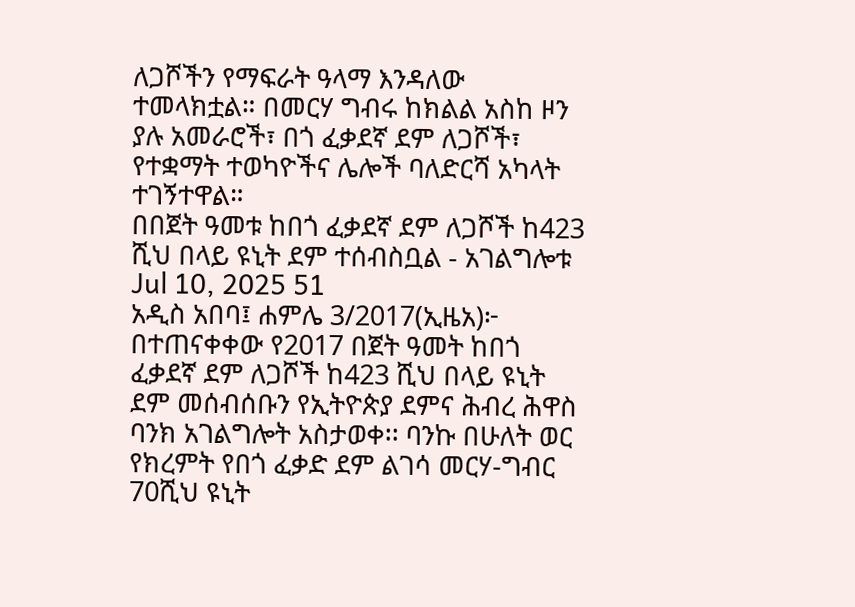ለጋሾችን የማፍራት ዓላማ እንዳለው ተመላክቷል። በመርሃ ግብሩ ከክልል አስከ ዞን ያሉ አመራሮች፣ በጎ ፈቃደኛ ደም ለጋሾች፣ የተቋማት ተወካዮችና ሌሎች ባለድርሻ አካላት ተገኝተዋል።
በበጀት ዓመቱ ከበጎ ፈቃደኛ ደም ለጋሾች ከ423 ሺህ በላይ ዩኒት ደም ተሰብስቧል - አገልግሎቱ
Jul 10, 2025 51
አዲስ አበባ፤ ሐምሌ 3/2017(ኢዜአ)፦ በተጠናቀቀው የ2017 በጀት ዓመት ከበጎ ፈቃደኛ ደም ለጋሾች ከ423 ሺህ በላይ ዩኒት ደም መሰብሰቡን የኢትዮጵያ ደምና ሕብረ ሕዋስ ባንክ አገልግሎት አስታወቀ፡፡ ባንኩ በሁለት ወር የክረምት የበጎ ፈቃድ ደም ልገሳ መርሃ-ግብር 70ሺህ ዩኒት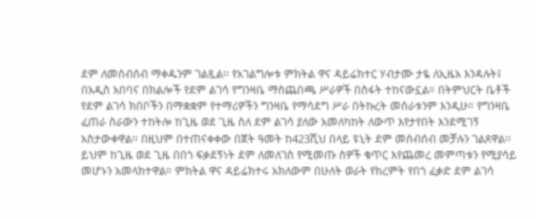ደም ለመሰብሰብ ማቀዱንም ገልጿል፡፡ የአገልግሎቱ ምክትል ዋና ዳይሬክተር ሃብታሙ ታዬ ለኢዜአ እንዳሉት፤ በአዲስ አበባና በክልሎች የደም ልገሳ የግንዛቤ ማስጨበጫ ሥራዎች በስፋት ተከናውኗል። በትምህርት ቤቶች የደም ልገሳ ክበቦችን በማቋቋም የተማሪዎችን ግንዛቤ የማሳደግ ሥራ በትኩረት መሰራቱንም እንዲሁ። የግንዛቤ ፈጠራ ስራውን ተከትሎ ከጊዜ ወደ ጊዜ ስለ ደም ልገሳ ያለው አመለካከት ለውጥ እየታየበት እንደሚገኝ አስታውቀዋል፡፡ በዚህም በተጠናቀቀው በጀት ዓመት ከ423ሺህ በላይ ዩኒት ደም መሰብሰብ መቻሉን ገልጸዋል፡፡ ይህም ከጊዜ ወደ ጊዜ በበጎ ፍቃደኝነት ደም ለመለገስ የሚመጡ ስዎች ቁጥር እየጨመረ መምጣቱን የሚያሳይ መሆኑን አመላክተዋል። ምክትል ዋና ዳይሬክተሩ አክለውም በሁለት ወራት የክረምት የበጎ ፈቃድ ደም ልገሳ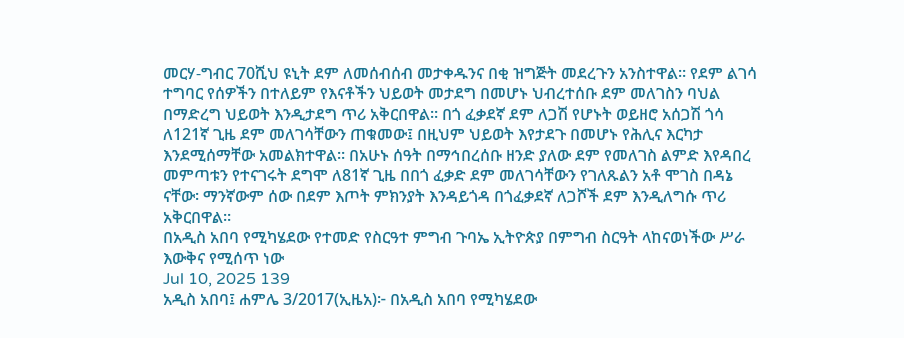መርሃ-ግብር 70ሺህ ዩኒት ደም ለመሰብሰብ መታቀዱንና በቂ ዝግጅት መደረጉን አንስተዋል። የደም ልገሳ ተግባር የሰዎችን በተለይም የእናቶችን ህይወት መታደግ በመሆኑ ህብረተሰቡ ደም መለገስን ባህል በማድረግ ህይወት እንዲታደግ ጥሪ አቅርበዋል። በጎ ፈቃደኛ ደም ለጋሽ የሆኑት ወይዘሮ አሰጋሽ ጎሳ ለ121ኛ ጊዜ ደም መለገሳቸውን ጠቁመው፤ በዚህም ህይወት እየታደጉ በመሆኑ የሕሊና እርካታ እንደሚሰማቸው አመልክተዋል። በአሁኑ ሰዓት በማኅበረሰቡ ዘንድ ያለው ደም የመለገስ ልምድ እየዳበረ መምጣቱን የተናገሩት ደግሞ ለ81ኛ ጊዜ በበጎ ፈቃድ ደም መለገሳቸውን የገለጹልን አቶ ሞገስ በዳኔ ናቸው፡ ማንኛውም ሰው በደም እጦት ምክንያት እንዳይጎዳ በጎፈቃደኛ ለጋሾች ደም እንዲለግሱ ጥሪ አቅርበዋል።
በአዲስ አበባ የሚካሄደው የተመድ የስርዓተ ምግብ ጉባኤ ኢትዮጵያ በምግብ ስርዓት ላከናወነችው ሥራ እውቅና የሚሰጥ ነው
Jul 10, 2025 139
አዲስ አበባ፤ ሐምሌ 3/2017(ኢዜአ)፦ በአዲስ አበባ የሚካሄደው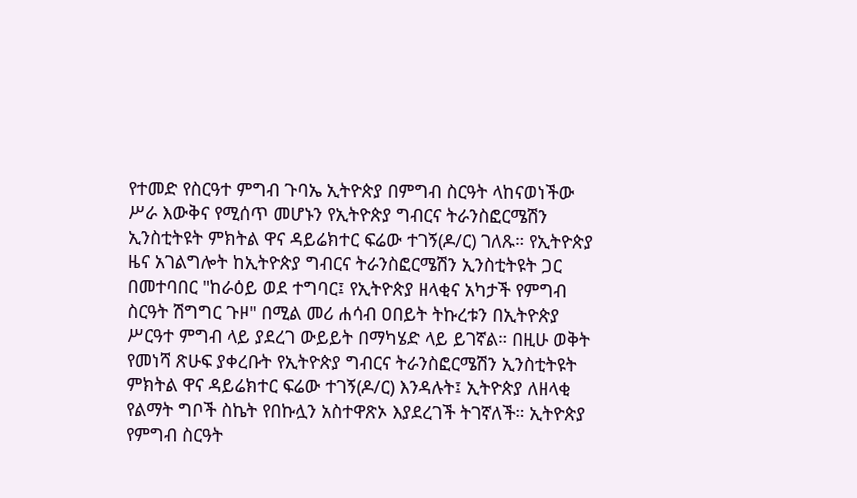የተመድ የስርዓተ ምግብ ጉባኤ ኢትዮጵያ በምግብ ስርዓት ላከናወነችው ሥራ እውቅና የሚሰጥ መሆኑን የኢትዮጵያ ግብርና ትራንስፎርሜሽን ኢንስቲትዩት ምክትል ዋና ዳይሬክተር ፍሬው ተገኝ(ዶ/ር) ገለጹ። የኢትዮጵያ ዜና አገልግሎት ከኢትዮጵያ ግብርና ትራንስፎርሜሽን ኢንስቲትዩት ጋር በመተባበር "ከራዕይ ወደ ተግባር፤ የኢትዮጵያ ዘላቂና አካታች የምግብ ስርዓት ሽግግር ጉዞ" በሚል መሪ ሐሳብ ዐበይት ትኩረቱን በኢትዮጵያ ሥርዓተ ምግብ ላይ ያደረገ ውይይት በማካሄድ ላይ ይገኛል። በዚሁ ወቅት የመነሻ ጽሁፍ ያቀረቡት የኢትዮጵያ ግብርና ትራንስፎርሜሽን ኢንስቲትዩት ምክትል ዋና ዳይሬክተር ፍሬው ተገኝ(ዶ/ር) እንዳሉት፤ ኢትዮጵያ ለዘላቂ የልማት ግቦች ስኬት የበኩሏን አስተዋጽኦ እያደረገች ትገኛለች። ኢትዮጵያ የምግብ ስርዓት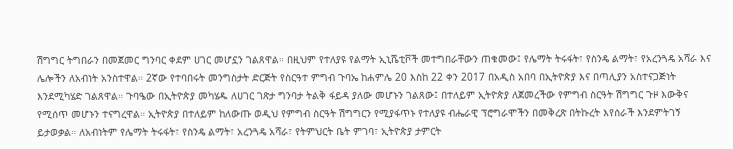ሽግግር ትግበራን በመጀመር ግንባር ቀደም ሀገር መሆኗን ገልጸዋል። በዚህም የተለያዩ የልማት ኢኒሼቲቮች መተግበራቸውን ጠቁመው፤ የሌማት ትሩፋት፣ የስንዴ ልማት፣ የአረንጓዴ አሻራ እና ሌሎችን ለአብነት አንስተዋል። 2ኛው የተባበሩት መንግስታት ድርጅት የስርዓተ ምግብ ጉባኤ ከሐምሌ 20 እስከ 22 ቀን 2017 በአዲስ አበባ በኢትዮጵያ እና በጣሊያን አስተናጋጅነት እንደሚካሄድ ገልጸዋል። ጉባዔው በኢትዮጵያ መካሄዱ ለሀገር ገጽታ ግንባታ ትልቅ ፋይዳ ያለው መሆኑን ገልጸው፤ በተለይም ኢትዮጵያ ለጀመረችው የምግብ ስርዓት ሽግግር ጉዞ እውቅና የሚሰጥ መሆኑን ተናግረዋል። ኢትዮጵያ በተለይም ከለውጡ ወዲህ የምግብ ስርዓት ሽግግርን የሚያፋጥኑ የተለያዩ ብሔራዊ ፕሮግራሞችን በመቅረጽ በትኩረት እየሰራች እንደምትገኝ ይታወቃል። ለአብነትም የሌማት ትሩፋት፣ የስንዴ ልማት፣ አረንጓዴ አሻራ፣ የትምህርት ቤት ምገባ፣ ኢትዮጵያ ታምርት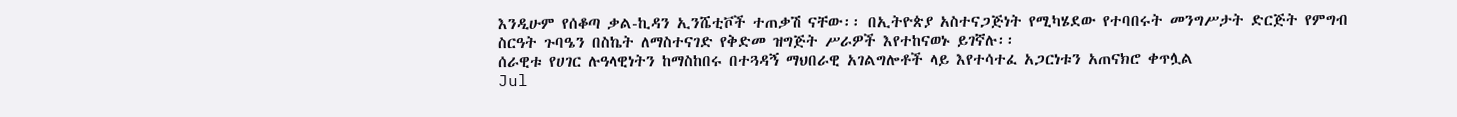እንዲሁም የሰቆጣ ቃል-ኪዳን ኢንሼቲቮች ተጠቃሽ ናቸው፡፡ በኢትዮጵያ አስተናጋጅነት የሚካሄደው የተባበሩት መንግሥታት ድርጅት የምግብ ስርዓት ጉባዔን በስኬት ለማስተናገድ የቅድመ ዝግጅት ሥራዎች እየተከናወኑ ይገኛሉ፡፡
ሰራዊቱ የሀገር ሉዓላዊነትን ከማስከበሩ በተጓዳኝ ማህበራዊ አገልግሎቶች ላይ እየተሳተፈ አጋርነቱን አጠናክሮ ቀጥሏል
Jul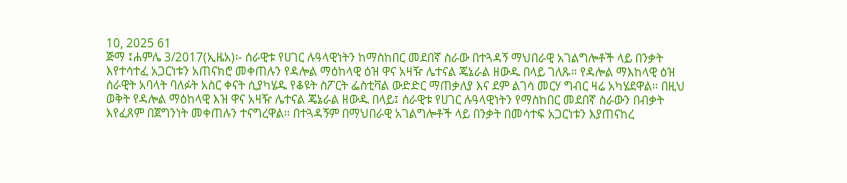10, 2025 61
ጅማ ፤ሐምሌ 3/2017(ኢዜአ)፡- ሰራዊቱ የሀገር ሉዓላዊነትን ከማስከበር መደበኛ ስራው በተጓዳኝ ማህበራዊ አገልግሎቶች ላይ በንቃት እየተሳተፈ አጋርነቱን አጠናክሮ መቀጠሉን የዳሎል ማዕከላዊ ዕዝ ዋና አዛዥ ሌተናል ጄኔራል ዘውዱ በላይ ገለጹ። የዳሎል ማእከላዊ ዕዝ ሰራዊት አባላት ባለፉት አስር ቀናት ሲያካሄዱ የቆዩት ስፖርት ፌስቲቫል ውድድር ማጠቃለያ እና ደም ልገሳ መርሃ ግብር ዛሬ አካሄደዋል። በዚህ ወቅት የዳሎል ማዕከላዊ እዝ ዋና አዛዥ ሌተናል ጄኔራል ዘውዱ በላይ፤ ሰራዊቱ የሀገር ሉዓላዊነትን የማስከበር መደበኛ ስራውን በብቃት እየፈጸም በጀግንነት መቀጠሉን ተናግረዋል። በተጓዳኝም በማህበራዊ አገልግሎቶች ላይ በንቃት በመሳተፍ አጋርነቱን እያጠናከረ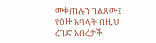መቀጠሉን ገልጸው፤ የዕዙ አባላት በዚህ ረገድ አበረታች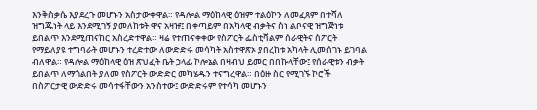እንቅስቃሴ እያደረጉ መሆኑን አስታውቀዋል። የዳሎል ማዕከላዊ ዕዝም ተልዕኮን ለመፈጸም በተሻለ ዝግጁነት ላይ እንደሚገኝ ያመለከቱት ዋና አዛዡ፤ በቀጣይም በአካላዊ ብቃትና ስነ ልቦናዊ ዝግጅነቱ ይበልጥ እንደሚጠናከር አስረድተዋል። ዛሬ የተጠናቀቀው የስፖርት ፌስቲቫልም ሰራዊትና ስፖርት የማይለያዩ ተግባራት መሆኑን ተረድተው ለውድድሩ መሳካት አስተዋጽኦ ያበረከቱ አካላት ሊመሰገኑ ይገባል ብለዋል። የዳሎል ማዕከላዊ ዕዝ ጽህፈት ቤት ኃላፊ ኮሎኔል በዛብህ ይመር በበኩላቸው፤ የሰራዊቱን ብቃት ይበልጥ ለማጎልበት ያለመ የስፖርት ውድድር መካሄዱን ተናግረዋል። በዕዙ ስር የሚገኙ ኮሮች በስፖርታዊ ውድድሩ መሳተፋቸውን አንስተው፤ ውድድሩም የተሳካ መሆኑን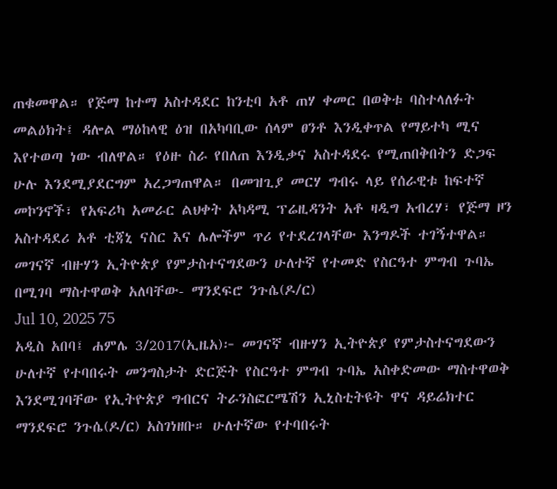ጠቁመዋል። የጅማ ከተማ አስተዳደር ከንቲባ አቶ ጠሃ ቀመር በወቅቱ ባስተላለፉት መልዕክት፤ ዳሎል ማዕከላዊ ዕዝ በአካባቢው ሰላም ፀንቶ እንዲቀጥል የማይተካ ሚና እየተወጣ ነው ብለዋል። የዕዙ ስራ የበለጠ እንዲቃና አስተዳደሩ የሚጠበቅበትን ድጋፍ ሁሉ እንደሚያደርግም አረጋግጠዋል። በመዝጊያ መርሃ ግብሩ ላይ የሰራዊቱ ከፍተኛ መኮንኖች፣ የአፍሪካ አመራር ልህቀት አካዳሚ ፕሬዚዳንት አቶ ዛዲግ አብረሃ፣ የጅማ ዞን አስተዳደሪ አቶ ቲጃኒ ናስር እና ሌሎችም ጥሪ የተደረገላቸው እንግዶች ተገኝተዋል።
መገናኛ ብዙሃን ኢትዮጵያ የምታስተናግደውን ሁለተኛ የተመድ የስርዓተ ምግብ ጉባኤ በሚገባ ማስተዋወቅ አለባቸው- ማንደፍሮ ንጉሴ(ዶ/ር)
Jul 10, 2025 75
አዲስ አበባ፤ ሐምሌ 3/2017(ኢዜአ)፦ መገናኛ ብዙሃን ኢትዮጵያ የምታስተናግደውን ሁለተኛ የተባበሩት መንግስታት ድርጅት የስርዓተ ምግብ ጉባኤ አስቀድመው ማስተዋወቅ እንደሚገባቸው የኢትዮጵያ ግብርና ትራንስፎርሜሽን ኢኒስቲትዩት ዋና ዳይሬክተር ማንደፍሮ ንጉሴ(ዶ/ር) አስገነዘቡ። ሁለተኛው የተባበሩት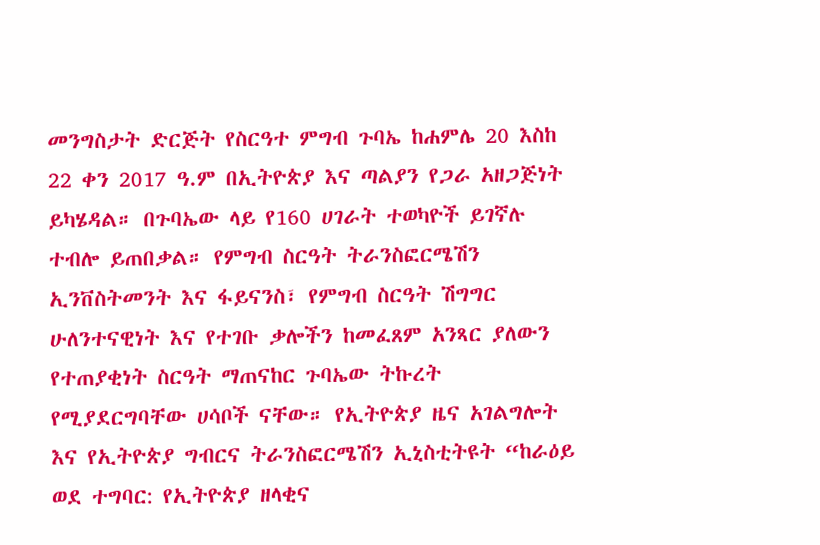መንግስታት ድርጅት የስርዓተ ምግብ ጉባኤ ከሐምሌ 20 እስከ 22 ቀን 2017 ዓ.ም በኢትዮጵያ እና ጣልያን የጋራ አዘጋጅነት ይካሄዳል። በጉባኤው ላይ የ160 ሀገራት ተወካዮች ይገኛሉ ተብሎ ይጠበቃል። የምግብ ስርዓት ትራንስፎርሜሽን ኢንቨስትመንት እና ፋይናንስ፣ የምግብ ስርዓት ሽግግር ሁለንተናዊነት እና የተገቡ ቃሎችን ከመፈጸም አንጻር ያለውን የተጠያቂነት ስርዓት ማጠናከር ጉባኤው ትኩረት የሚያደርግባቸው ሀሳቦች ናቸው። የኢትዮጵያ ዜና አገልግሎት እና የኢትዮጵያ ግብርና ትራንስፎርሜሽን ኢኒስቲትዩት “ከራዕይ ወደ ተግባር: የኢትዮጵያ ዘላቂና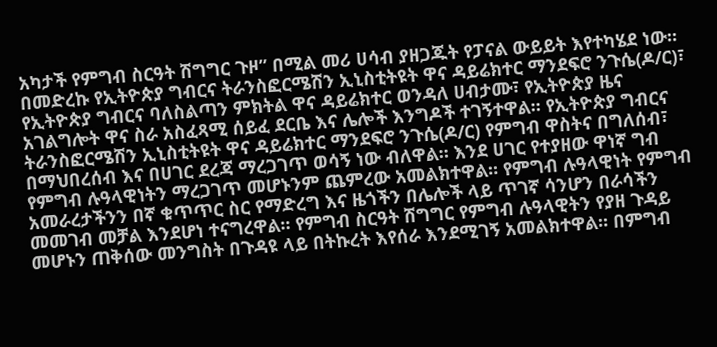አካታች የምግብ ስርዓት ሽግግር ጉዞ” በሚል መሪ ሀሳብ ያዘጋጁት የፓናል ውይይት እየተካሄደ ነው። በመድረኩ የኢትዮጵያ ግብርና ትራንስፎርሜሽን ኢኒስቲትዩት ዋና ዳይሬክተር ማንደፍሮ ንጉሴ(ዶ/ር)፣ የኢትዮጵያ ግብርና ባለስልጣን ምክትል ዋና ዳይሬክተር ወንዳለ ሀብታሙ፣ የኢትዮጵያ ዜና አገልግሎት ዋና ስራ አስፈጻሚ ሰይፈ ደርቤ እና ሌሎች እንግዶች ተገኝተዋል። የኢትዮጵያ ግብርና ትራንስፎርሜሽን ኢኒስቲትዩት ዋና ዳይሬክተር ማንደፍሮ ንጉሴ(ዶ/ር) የምግብ ዋስትና በግለሰብ፣ በማህበረሰብ እና በሀገር ደረጃ ማረጋገጥ ወሳኝ ነው ብለዋል። እንደ ሀገር የተያዘው ዋነኛ ግብ የምግብ ሉዓላዊነትን ማረጋገጥ መሆኑንም ጨምረው አመልክተዋል። የምግብ ሉዓላዊነት የምግብ አመራረታችንን በኛ ቁጥጥር ስር የማድረግ እና ዜጎችን በሌሎች ላይ ጥገኛ ሳንሆን በራሳችን መመገብ መቻል እንደሆነ ተናግረዋል። የምግብ ስርዓት ሽግግር የምግብ ሉዓላዊትን የያዘ ጉዳይ መሆኑን ጠቅሰው መንግስት በጉዳዩ ላይ በትኩረት እየሰራ እንደሚገኝ አመልክተዋል። በምግብ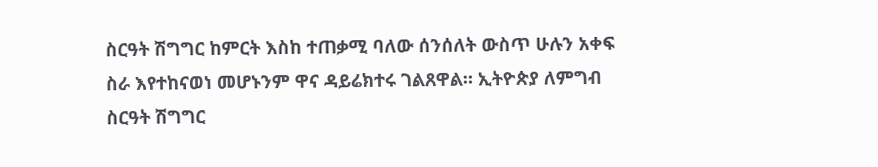ስርዓት ሽግግር ከምርት እስከ ተጠቃሚ ባለው ሰንሰለት ውስጥ ሁሉን አቀፍ ስራ እየተከናወነ መሆኑንም ዋና ዳይሬክተሩ ገልጸዋል። ኢትዮጵያ ለምግብ ስርዓት ሽግግር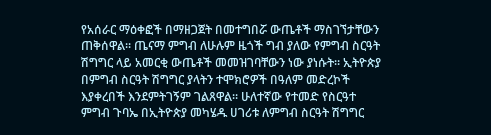የአሰራር ማዕቀፎች በማዘጋጀት በመተግበሯ ውጤቶች ማስገኘታቸውን ጠቅሰዋል። ጤናማ ምግብ ለሁሉም ዜጎች ግብ ያለው የምግብ ስርዓት ሽግግር ላይ አመርቂ ውጤቶች መመዝገባቸውን ነው ያነሱት። ኢትዮጵያ በምግብ ስርዓት ሽግግር ያላትን ተሞክሮዎች በዓለም መድረኮች እያቀረበች እንደምትገኝም ገልጸዋል። ሁለተኛው የተመድ የስርዓተ ምግብ ጉባኤ በኢትዮጵያ መካሄዱ ሀገሪቱ ለምግብ ስርዓት ሽግግር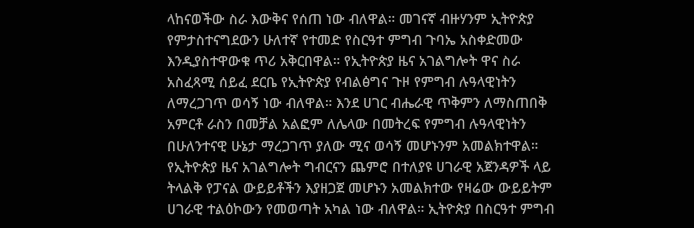ላከናወችው ስራ እውቅና የሰጠ ነው ብለዋል። መገናኛ ብዙሃንም ኢትዮጵያ የምታስተናግደውን ሁለተኛ የተመድ የስርዓተ ምግብ ጉባኤ አስቀድመው እንዲያስተዋውቁ ጥሪ አቅርበዋል። የኢትዮጵያ ዜና አገልግሎት ዋና ስራ አስፈጻሚ ሰይፈ ደርቤ የኢትዮጵያ የብልፅግና ጉዞ የምግብ ሉዓላዊነትን ለማረጋገጥ ወሳኝ ነው ብለዋል። እንደ ሀገር ብሔራዊ ጥቅምን ለማስጠበቅ አምርቶ ራስን በመቻል አልፎም ለሌላው በመትረፍ የምግብ ሉዓላዊነትን በሁለንተናዊ ሁኔታ ማረጋገጥ ያለው ሚና ወሳኝ መሆኑንም አመልክተዋል። የኢትዮጵያ ዜና አገልግሎት ግብርናን ጨምሮ በተለያዩ ሀገራዊ አጀንዳዎች ላይ ትላልቅ የፓናል ውይይቶችን እያዘጋጀ መሆኑን አመልክተው የዛሬው ውይይትም ሀገራዊ ተልዕኮውን የመወጣት አካል ነው ብለዋል። ኢትዮጵያ በስርዓተ ምግብ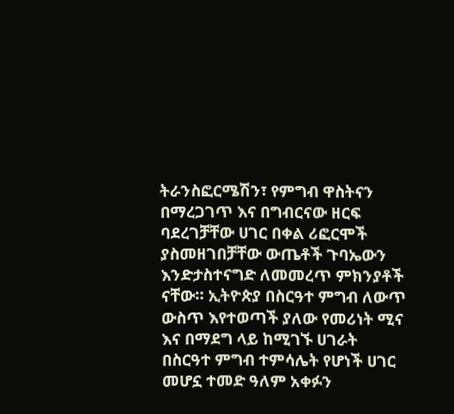ትራንስፎርሜሽን፣ የምግብ ዋስትናን በማረጋገጥ እና በግብርናው ዘርፍ ባደረገቻቸው ሀገር በቀል ሪፎርሞች ያስመዘገበቻቸው ውጤቶች ጉባኤውን እንድታስተናግድ ለመመረጥ ምክንያቶች ናቸው። ኢትዮጵያ በስርዓተ ምግብ ለውጥ ውስጥ እየተወጣች ያለው የመሪነት ሚና እና በማደግ ላይ ከሚገኙ ሀገራት በስርዓተ ምግብ ተምሳሌት የሆነች ሀገር መሆኗ ተመድ ዓለም አቀፉን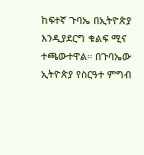ከፍተኛ ጉባኤ በኢትዮጵያ እንዲያደርግ ቁልፍ ሚና ተጫውተዋል። በጉባኤው ኢትዮጵያ የስርዓተ ምግብ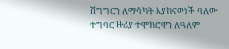ሽግግርን ለማሳካት እያከናወነች ባለው ተግባር ዙሪያ ተሞክሮዋን ለዓለም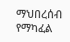ማህበረሰብ የማካፈል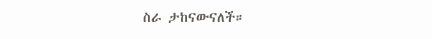ስራ ታከናውናለች።